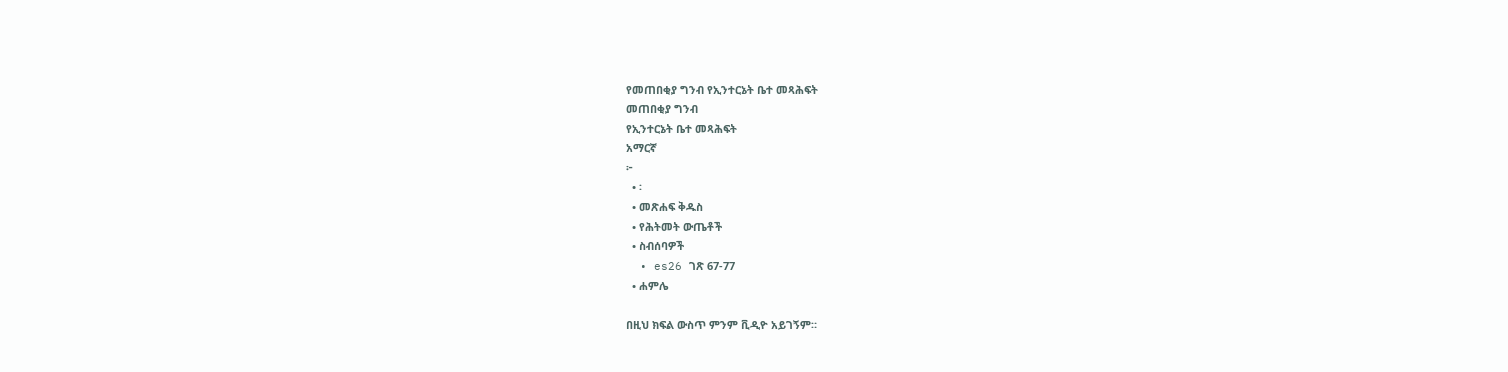የመጠበቂያ ግንብ የኢንተርኔት ቤተ መጻሕፍት
መጠበቂያ ግንብ
የኢንተርኔት ቤተ መጻሕፍት
አማርኛ
፦
  • ፡
  • መጽሐፍ ቅዱስ
  • የሕትመት ውጤቶች
  • ስብሰባዎች
  • es26 ገጽ 67-77
  • ሐምሌ

በዚህ ክፍል ውስጥ ምንም ቪዲዮ አይገኝም።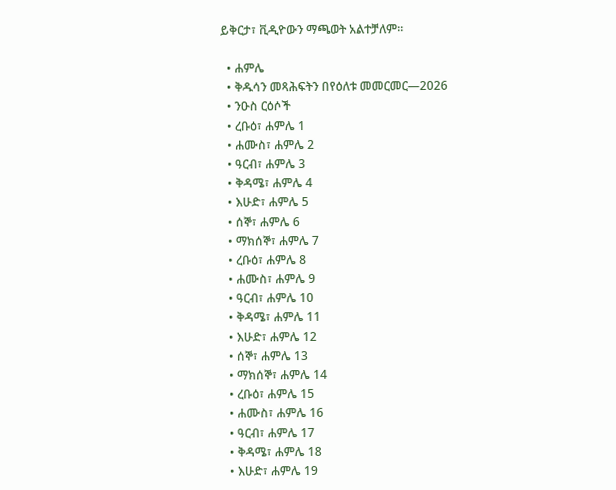ይቅርታ፣ ቪዲዮውን ማጫወት አልተቻለም።

  • ሐምሌ
  • ቅዱሳን መጻሕፍትን በየዕለቱ መመርመር—2026
  • ንዑስ ርዕሶች
  • ረቡዕ፣ ሐምሌ 1
  • ሐሙስ፣ ሐምሌ 2
  • ዓርብ፣ ሐምሌ 3
  • ቅዳሜ፣ ሐምሌ 4
  • እሁድ፣ ሐምሌ 5
  • ሰኞ፣ ሐምሌ 6
  • ማክሰኞ፣ ሐምሌ 7
  • ረቡዕ፣ ሐምሌ 8
  • ሐሙስ፣ ሐምሌ 9
  • ዓርብ፣ ሐምሌ 10
  • ቅዳሜ፣ ሐምሌ 11
  • እሁድ፣ ሐምሌ 12
  • ሰኞ፣ ሐምሌ 13
  • ማክሰኞ፣ ሐምሌ 14
  • ረቡዕ፣ ሐምሌ 15
  • ሐሙስ፣ ሐምሌ 16
  • ዓርብ፣ ሐምሌ 17
  • ቅዳሜ፣ ሐምሌ 18
  • እሁድ፣ ሐምሌ 19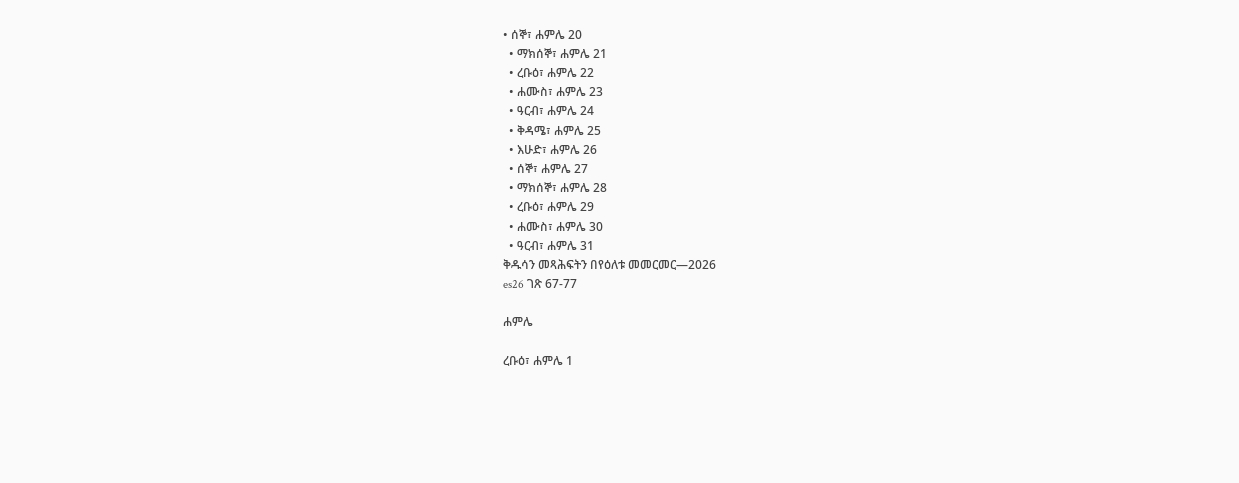• ሰኞ፣ ሐምሌ 20
  • ማክሰኞ፣ ሐምሌ 21
  • ረቡዕ፣ ሐምሌ 22
  • ሐሙስ፣ ሐምሌ 23
  • ዓርብ፣ ሐምሌ 24
  • ቅዳሜ፣ ሐምሌ 25
  • እሁድ፣ ሐምሌ 26
  • ሰኞ፣ ሐምሌ 27
  • ማክሰኞ፣ ሐምሌ 28
  • ረቡዕ፣ ሐምሌ 29
  • ሐሙስ፣ ሐምሌ 30
  • ዓርብ፣ ሐምሌ 31
ቅዱሳን መጻሕፍትን በየዕለቱ መመርመር—2026
es26 ገጽ 67-77

ሐምሌ

ረቡዕ፣ ሐምሌ 1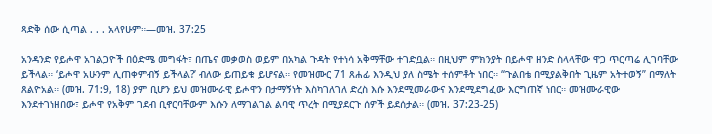ጻድቅ ሰው ሲጣል . . . አላየሁም።—መዝ. 37:25

አንዳንድ የይሖዋ አገልጋዮች በዕድሜ መግፋት፣ በጤና መቃወስ ወይም በአካል ጉዳት የተነሳ አቅማቸው ተገድቧል። በዚህም ምክንያት በይሖዋ ዘንድ ስላላቸው ዋጋ ጥርጣሬ ሊገባቸው ይችላል። ‘ይሖዋ አሁንም ሊጠቀምብኝ ይችላል?’ ብለው ይጠይቁ ይሆናል። የመዝሙር 71 ጸሐፊ እንዲህ ያለ ስሜት ተሰምቶት ነበር። “ጉልበቴ በሚያልቅበት ጊዜም አትተወኝ” በማለት ጸልዮአል። (መዝ. 71:9, 18) ያም ቢሆን ይህ መዝሙራዊ ይሖዋን በታማኝነት እስካገለገለ ድረስ እሱ እንደሚመራውና እንደሚደግፈው እርግጠኛ ነበር። መዝሙራዊው እንደተገነዘበው፣ ይሖዋ የአቅም ገደብ ቢኖርባቸውም እሱን ለማገልገል ልባዊ ጥረት በሚያደርጉ ሰዎች ይደሰታል። (መዝ. 37:23-25)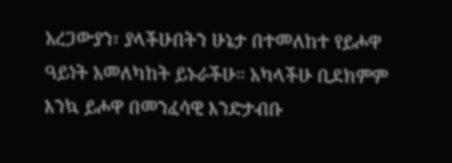አረጋውያን፣ ያላችሁበትን ሁኔታ በተመለከተ የይሖዋ ዓይነት አመለካከት ይኑራችሁ። አካላችሁ ቢደክምም እንኳ ይሖዋ በመንፈሳዊ እንድታብቡ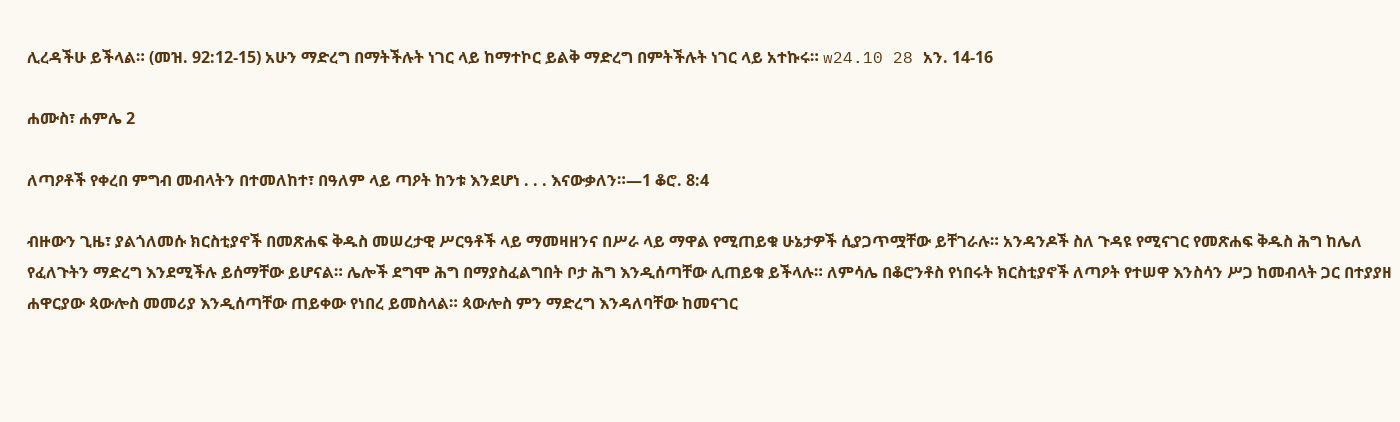ሊረዳችሁ ይችላል። (መዝ. 92:12-15) አሁን ማድረግ በማትችሉት ነገር ላይ ከማተኮር ይልቅ ማድረግ በምትችሉት ነገር ላይ አተኩሩ። w24.10 28 አን. 14-16

ሐሙስ፣ ሐምሌ 2

ለጣዖቶች የቀረበ ምግብ መብላትን በተመለከተ፣ በዓለም ላይ ጣዖት ከንቱ እንደሆነ . . . እናውቃለን።—1 ቆሮ. 8:4

ብዙውን ጊዜ፣ ያልጎለመሱ ክርስቲያኖች በመጽሐፍ ቅዱስ መሠረታዊ ሥርዓቶች ላይ ማመዛዘንና በሥራ ላይ ማዋል የሚጠይቁ ሁኔታዎች ሲያጋጥሟቸው ይቸገራሉ። አንዳንዶች ስለ ጉዳዩ የሚናገር የመጽሐፍ ቅዱስ ሕግ ከሌለ የፈለጉትን ማድረግ እንደሚችሉ ይሰማቸው ይሆናል። ሌሎች ደግሞ ሕግ በማያስፈልግበት ቦታ ሕግ እንዲሰጣቸው ሊጠይቁ ይችላሉ። ለምሳሌ በቆሮንቶስ የነበሩት ክርስቲያኖች ለጣዖት የተሠዋ እንስሳን ሥጋ ከመብላት ጋር በተያያዘ ሐዋርያው ጳውሎስ መመሪያ እንዲሰጣቸው ጠይቀው የነበረ ይመስላል። ጳውሎስ ምን ማድረግ እንዳለባቸው ከመናገር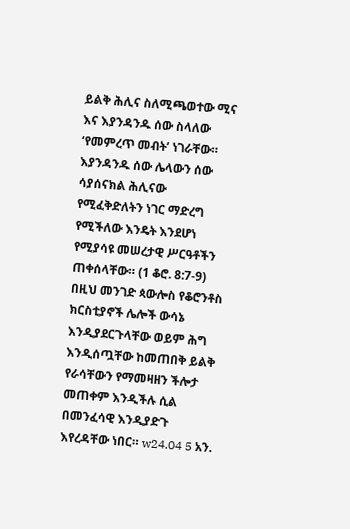ይልቅ ሕሊና ስለሚጫወተው ሚና እና እያንዳንዱ ሰው ስላለው ‘የመምረጥ መብት’ ነገራቸው። እያንዳንዱ ሰው ሌላውን ሰው ሳያሰናክል ሕሊናው የሚፈቅድለትን ነገር ማድረግ የሚችለው እንዴት እንደሆነ የሚያሳዩ መሠረታዊ ሥርዓቶችን ጠቀሰላቸው። (1 ቆሮ. 8:7-9) በዚህ መንገድ ጳውሎስ የቆሮንቶስ ክርስቲያኖች ሌሎች ውሳኔ እንዲያደርጉላቸው ወይም ሕግ እንዲሰጧቸው ከመጠበቅ ይልቅ የራሳቸውን የማመዛዘን ችሎታ መጠቀም እንዲችሉ ሲል በመንፈሳዊ እንዲያድጉ እየረዳቸው ነበር። w24.04 5 አን.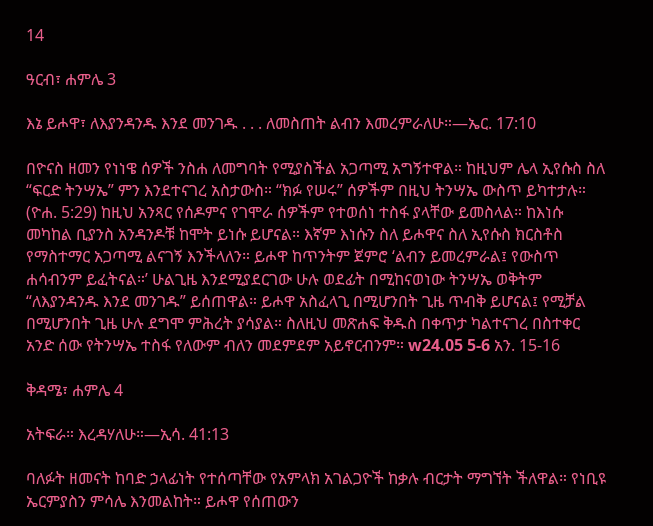14

ዓርብ፣ ሐምሌ 3

እኔ ይሖዋ፣ ለእያንዳንዱ እንደ መንገዱ . . . ለመስጠት ልብን እመረምራለሁ።—ኤር. 17:10

በዮናስ ዘመን የነነዌ ሰዎች ንስሐ ለመግባት የሚያስችል አጋጣሚ አግኝተዋል። ከዚህም ሌላ ኢየሱስ ስለ “ፍርድ ትንሣኤ” ምን እንደተናገረ አስታውስ። “ክፉ የሠሩ” ሰዎችም በዚህ ትንሣኤ ውስጥ ይካተታሉ። (ዮሐ. 5:29) ከዚህ አንጻር የሰዶምና የገሞራ ሰዎችም የተወሰነ ተስፋ ያላቸው ይመስላል። ከእነሱ መካከል ቢያንስ አንዳንዶቹ ከሞት ይነሱ ይሆናል። እኛም እነሱን ስለ ይሖዋና ስለ ኢየሱስ ክርስቶስ የማስተማር አጋጣሚ ልናገኝ እንችላለን። ይሖዋ ከጥንትም ጀምሮ ‘ልብን ይመረምራል፤ የውስጥ ሐሳብንም ይፈትናል።’ ሁልጊዜ እንደሚያደርገው ሁሉ ወደፊት በሚከናወነው ትንሣኤ ወቅትም “ለእያንዳንዱ እንደ መንገዱ” ይሰጠዋል። ይሖዋ አስፈላጊ በሚሆንበት ጊዜ ጥብቅ ይሆናል፤ የሚቻል በሚሆንበት ጊዜ ሁሉ ደግሞ ምሕረት ያሳያል። ስለዚህ መጽሐፍ ቅዱስ በቀጥታ ካልተናገረ በስተቀር አንድ ሰው የትንሣኤ ተስፋ የለውም ብለን መደምደም አይኖርብንም። w24.05 5-6 አን. 15-16

ቅዳሜ፣ ሐምሌ 4

አትፍራ። እረዳሃለሁ።—ኢሳ. 41:13

ባለፉት ዘመናት ከባድ ኃላፊነት የተሰጣቸው የአምላክ አገልጋዮች ከቃሉ ብርታት ማግኘት ችለዋል። የነቢዩ ኤርምያስን ምሳሌ እንመልከት። ይሖዋ የሰጠውን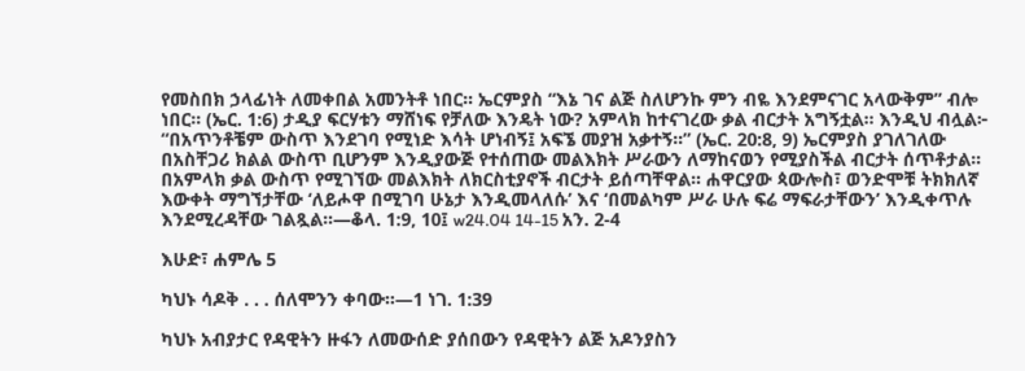የመስበክ ኃላፊነት ለመቀበል አመንትቶ ነበር። ኤርምያስ “እኔ ገና ልጅ ስለሆንኩ ምን ብዬ እንደምናገር አላውቅም” ብሎ ነበር። (ኤር. 1:6) ታዲያ ፍርሃቱን ማሸነፍ የቻለው እንዴት ነው? አምላክ ከተናገረው ቃል ብርታት አግኝቷል። እንዲህ ብሏል፦ “በአጥንቶቼም ውስጥ እንደገባ የሚነድ እሳት ሆነብኝ፤ አፍኜ መያዝ አቃተኝ።” (ኤር. 20:8, 9) ኤርምያስ ያገለገለው በአስቸጋሪ ክልል ውስጥ ቢሆንም እንዲያውጅ የተሰጠው መልእክት ሥራውን ለማከናወን የሚያስችል ብርታት ሰጥቶታል። በአምላክ ቃል ውስጥ የሚገኘው መልእክት ለክርስቲያኖች ብርታት ይሰጣቸዋል። ሐዋርያው ጳውሎስ፣ ወንድሞቹ ትክክለኛ እውቀት ማግኘታቸው ‘ለይሖዋ በሚገባ ሁኔታ እንዲመላለሱ’ እና ‘በመልካም ሥራ ሁሉ ፍሬ ማፍራታቸውን’ እንዲቀጥሉ እንደሚረዳቸው ገልጿል።—ቆላ. 1:9, 10፤ w24.04 14-15 አን. 2-4

እሁድ፣ ሐምሌ 5

ካህኑ ሳዶቅ . . . ሰለሞንን ቀባው።—1 ነገ. 1:39

ካህኑ አብያታር የዳዊትን ዙፋን ለመውሰድ ያሰበውን የዳዊትን ልጅ አዶንያስን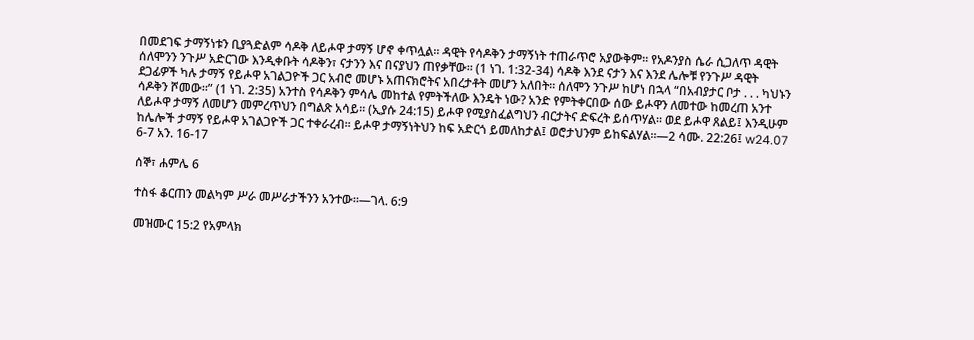በመደገፍ ታማኝነቱን ቢያጓድልም ሳዶቅ ለይሖዋ ታማኝ ሆኖ ቀጥሏል። ዳዊት የሳዶቅን ታማኝነት ተጠራጥሮ አያውቅም። የአዶንያስ ሴራ ሲጋለጥ ዳዊት ሰለሞንን ንጉሥ አድርገው እንዲቀቡት ሳዶቅን፣ ናታንን እና በናያህን ጠየቃቸው። (1 ነገ. 1:32-34) ሳዶቅ እንደ ናታን እና እንደ ሌሎቹ የንጉሥ ዳዊት ደጋፊዎች ካሉ ታማኝ የይሖዋ አገልጋዮች ጋር አብሮ መሆኑ አጠናክሮትና አበረታቶት መሆን አለበት። ሰለሞን ንጉሥ ከሆነ በኋላ “በአብያታር ቦታ . . . ካህኑን ሳዶቅን ሾመው።” (1 ነገ. 2:35) አንተስ የሳዶቅን ምሳሌ መከተል የምትችለው እንዴት ነው? አንድ የምትቀርበው ሰው ይሖዋን ለመተው ከመረጠ አንተ ለይሖዋ ታማኝ ለመሆን መምረጥህን በግልጽ አሳይ። (ኢያሱ 24:15) ይሖዋ የሚያስፈልግህን ብርታትና ድፍረት ይሰጥሃል። ወደ ይሖዋ ጸልይ፤ እንዲሁም ከሌሎች ታማኝ የይሖዋ አገልጋዮች ጋር ተቀራረብ። ይሖዋ ታማኝነትህን ከፍ አድርጎ ይመለከታል፤ ወሮታህንም ይከፍልሃል።—2 ሳሙ. 22:26፤ w24.07 6-7 አን. 16-17

ሰኞ፣ ሐምሌ 6

ተስፋ ቆርጠን መልካም ሥራ መሥራታችንን አንተው።—ገላ. 6:9

መዝሙር 15:2 የአምላክ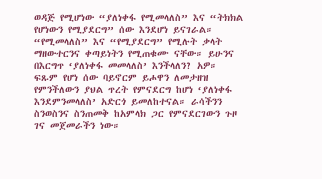ወዳጅ የሚሆነው “ያለነቀፋ የሚመላለስ” እና “ትክክል የሆነውን የሚያደርግ” ሰው እንደሆነ ይናገራል። “የሚመላለስ” እና “የሚያደርግ” የሚሉት ቃላት ማዘውተርንና ቀጣይነትን የሚጠቁሙ ናቸው። ይሁንና በእርግጥ ‘ያለነቀፋ መመላለስ’ እንችላለን? አዎ። ፍጹም የሆነ ሰው ባይኖርም ይሖዋን ለመታዘዝ የምንችለውን ያህል ጥረት የምናደርግ ከሆነ ‘ያለነቀፋ እንደምንመላለስ’ አድርጎ ይመለከተናል። ራሳችንን ስንወስንና ስንጠመቅ ከአምላክ ጋር የምናደርገውን ጉዞ ገና መጀመራችን ነው።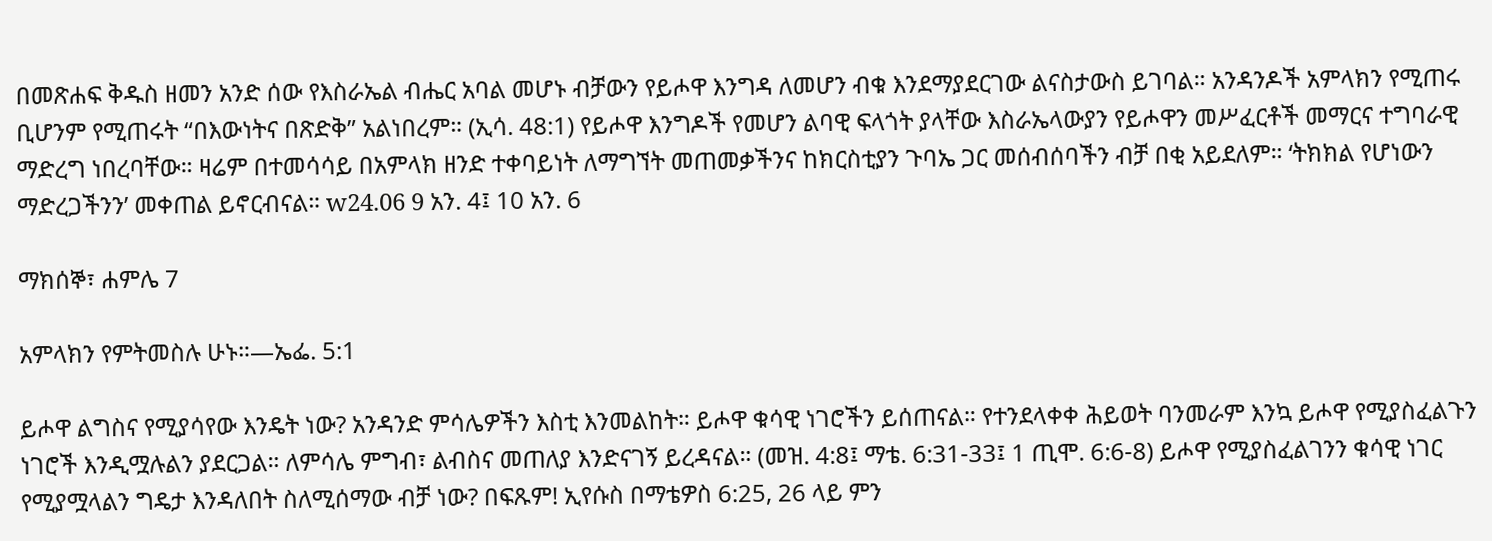በመጽሐፍ ቅዱስ ዘመን አንድ ሰው የእስራኤል ብሔር አባል መሆኑ ብቻውን የይሖዋ እንግዳ ለመሆን ብቁ እንደማያደርገው ልናስታውስ ይገባል። አንዳንዶች አምላክን የሚጠሩ ቢሆንም የሚጠሩት “በእውነትና በጽድቅ” አልነበረም። (ኢሳ. 48:1) የይሖዋ እንግዶች የመሆን ልባዊ ፍላጎት ያላቸው እስራኤላውያን የይሖዋን መሥፈርቶች መማርና ተግባራዊ ማድረግ ነበረባቸው። ዛሬም በተመሳሳይ በአምላክ ዘንድ ተቀባይነት ለማግኘት መጠመቃችንና ከክርስቲያን ጉባኤ ጋር መሰብሰባችን ብቻ በቂ አይደለም። ‘ትክክል የሆነውን ማድረጋችንን’ መቀጠል ይኖርብናል። w24.06 9 አን. 4፤ 10 አን. 6

ማክሰኞ፣ ሐምሌ 7

አምላክን የምትመስሉ ሁኑ።—ኤፌ. 5:1

ይሖዋ ልግስና የሚያሳየው እንዴት ነው? አንዳንድ ምሳሌዎችን እስቲ እንመልከት። ይሖዋ ቁሳዊ ነገሮችን ይሰጠናል። የተንደላቀቀ ሕይወት ባንመራም እንኳ ይሖዋ የሚያስፈልጉን ነገሮች እንዲሟሉልን ያደርጋል። ለምሳሌ ምግብ፣ ልብስና መጠለያ እንድናገኝ ይረዳናል። (መዝ. 4:8፤ ማቴ. 6:31-33፤ 1 ጢሞ. 6:6-8) ይሖዋ የሚያስፈልገንን ቁሳዊ ነገር የሚያሟላልን ግዴታ እንዳለበት ስለሚሰማው ብቻ ነው? በፍጹም! ኢየሱስ በማቴዎስ 6:25, 26 ላይ ምን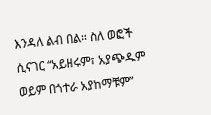እንዳለ ልብ በል። ስለ ወፎች ሲናገር “አይዘሩም፣ አያጭዱም ወይም በጎተራ አያከማቹም”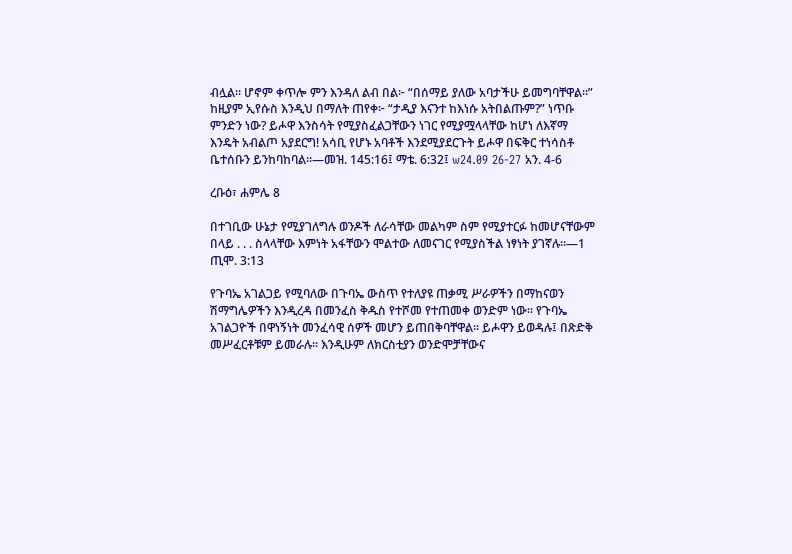ብሏል። ሆኖም ቀጥሎ ምን እንዳለ ልብ በል፦ “በሰማይ ያለው አባታችሁ ይመግባቸዋል።” ከዚያም ኢየሱስ እንዲህ በማለት ጠየቀ፦ “ታዲያ እናንተ ከእነሱ አትበልጡም?” ነጥቡ ምንድን ነው? ይሖዋ እንስሳት የሚያስፈልጋቸውን ነገር የሚያሟላላቸው ከሆነ ለእኛማ እንዴት አብልጦ አያደርግ! አሳቢ የሆኑ አባቶች እንደሚያደርጉት ይሖዋ በፍቅር ተነሳስቶ ቤተሰቡን ይንከባከባል።—መዝ. 145:16፤ ማቴ. 6:32፤ w24.09 26-27 አን. 4-6

ረቡዕ፣ ሐምሌ 8

በተገቢው ሁኔታ የሚያገለግሉ ወንዶች ለራሳቸው መልካም ስም የሚያተርፉ ከመሆናቸውም በላይ . . . ስላላቸው እምነት አፋቸውን ሞልተው ለመናገር የሚያስችል ነፃነት ያገኛሉ።—1 ጢሞ. 3:13

የጉባኤ አገልጋይ የሚባለው በጉባኤ ውስጥ የተለያዩ ጠቃሚ ሥራዎችን በማከናወን ሽማግሌዎችን እንዲረዳ በመንፈስ ቅዱስ የተሾመ የተጠመቀ ወንድም ነው። የጉባኤ አገልጋዮች በዋነኝነት መንፈሳዊ ሰዎች መሆን ይጠበቅባቸዋል። ይሖዋን ይወዳሉ፤ በጽድቅ መሥፈርቶቹም ይመራሉ። እንዲሁም ለክርስቲያን ወንድሞቻቸውና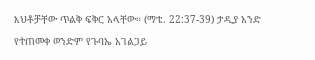እህቶቻቸው ጥልቅ ፍቅር አላቸው። (ማቴ. 22:37-39) ታዲያ አንድ የተጠመቀ ወንድም የጉባኤ አገልጋይ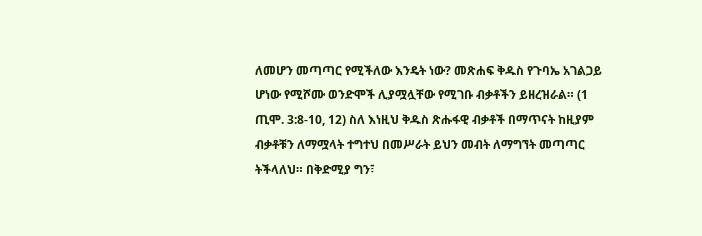ለመሆን መጣጣር የሚችለው እንዴት ነው? መጽሐፍ ቅዱስ የጉባኤ አገልጋይ ሆነው የሚሾሙ ወንድሞች ሊያሟሏቸው የሚገቡ ብቃቶችን ይዘረዝራል። (1 ጢሞ. 3:8-10, 12) ስለ እነዚህ ቅዱስ ጽሑፋዊ ብቃቶች በማጥናት ከዚያም ብቃቶቹን ለማሟላት ተግተህ በመሥራት ይህን መብት ለማግኘት መጣጣር ትችላለህ። በቅድሚያ ግን፣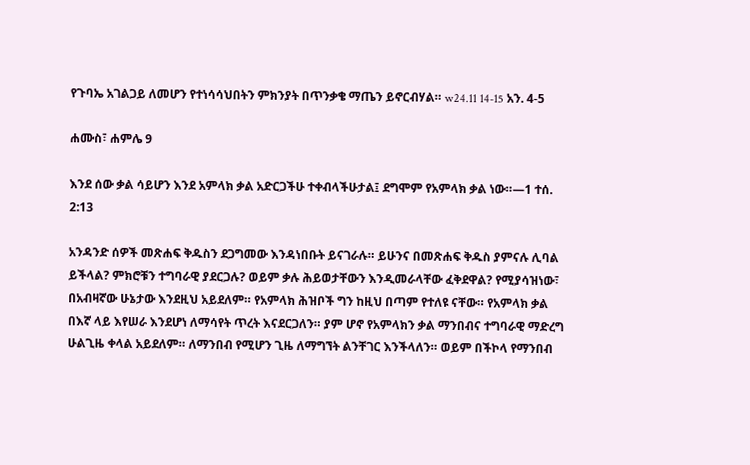የጉባኤ አገልጋይ ለመሆን የተነሳሳህበትን ምክንያት በጥንቃቄ ማጤን ይኖርብሃል። w24.11 14-15 አን. 4-5

ሐሙስ፣ ሐምሌ 9

እንደ ሰው ቃል ሳይሆን እንደ አምላክ ቃል አድርጋችሁ ተቀብላችሁታል፤ ደግሞም የአምላክ ቃል ነው።—1 ተሰ. 2:13

አንዳንድ ሰዎች መጽሐፍ ቅዱስን ደጋግመው እንዳነበቡት ይናገራሉ። ይሁንና በመጽሐፍ ቅዱስ ያምናሉ ሊባል ይችላል? ምክሮቹን ተግባራዊ ያደርጋሉ? ወይም ቃሉ ሕይወታቸውን እንዲመራላቸው ፈቅደዋል? የሚያሳዝነው፣ በአብዛኛው ሁኔታው እንደዚህ አይደለም። የአምላክ ሕዝቦች ግን ከዚህ በጣም የተለዩ ናቸው። የአምላክ ቃል በእኛ ላይ እየሠራ እንደሆነ ለማሳየት ጥረት እናደርጋለን። ያም ሆኖ የአምላክን ቃል ማንበብና ተግባራዊ ማድረግ ሁልጊዜ ቀላል አይደለም። ለማንበብ የሚሆን ጊዜ ለማግኘት ልንቸገር እንችላለን። ወይም በችኮላ የማንበብ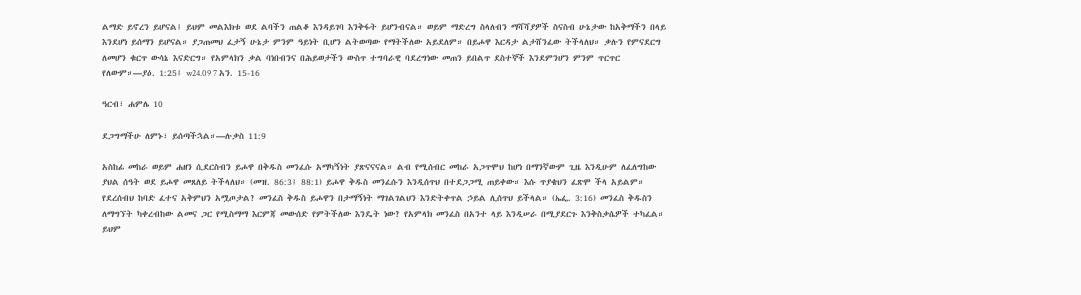ልማድ ይኖረን ይሆናል፤ ይህም መልእክቱ ወደ ልባችን ጠልቆ እንዳይገባ እንቅፋት ይሆንብናል። ወይም ማድረግ ስላለብን ማሻሻያዎች ስናስብ ሁኔታው ከአቅማችን በላይ እንደሆነ ይሰማን ይሆናል። ያጋጠመህ ፈታኝ ሁኔታ ምንም ዓይነት ቢሆን ልትወጣው የማትችለው አይደለም። በይሖዋ እርዳታ ልታሸንፈው ትችላለህ። ቃሉን የምናደርግ ለመሆን ቁርጥ ውሳኔ እናድርግ። የአምላክን ቃል ባነበብንና በሕይወታችን ውስጥ ተግባራዊ ባደረግነው መጠን ይበልጥ ደስተኞች እንደምንሆን ምንም ጥርጥር የለውም።—ያዕ. 1:25፤ w24.09 7 አን. 15-16

ዓርብ፣ ሐምሌ 10

ደጋግማችሁ ለምኑ፣ ይሰጣችኋል።—ሉቃስ 11:9

አስከፊ መከራ ወይም ሐዘን ሲደርስብን ይሖዋ በቅዱስ መንፈሱ አማካኝነት ያጽናናናል። ልብ የሚሰብር መከራ አጋጥሞህ ከሆነ በማንኛውም ጊዜ እንዲሁም ለፈለግከው ያህል ሰዓት ወደ ይሖዋ መጸለይ ትችላለህ። (መዝ. 86:3፤ 88:1) ይሖዋ ቅዱስ መንፈሱን እንዲሰጥህ በተደጋጋሚ ጠይቀው። እሱ ጥያቄህን ፈጽሞ ችላ አይልም። የደረሰብህ ከባድ ፈተና አቅምህን አሟጦታል? መንፈስ ቅዱስ ይሖዋን በታማኝነት ማገልገልህን እንድትቀጥል ኃይል ሊሰጥህ ይችላል። (ኤፌ. 3:16) መንፈስ ቅዱስን ለማግኘት ካቀረብከው ልመና ጋር የሚስማማ እርምጃ መውሰድ የምትችለው እንዴት ነው? የአምላክ መንፈስ በአንተ ላይ እንዲሠራ በሚያደርጉ እንቅስቃሴዎች ተካፈል። ይህም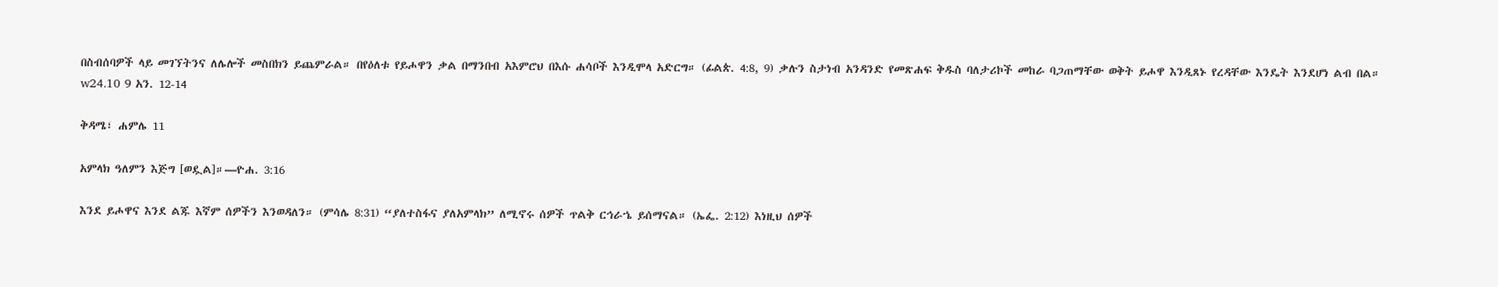በስብሰባዎች ላይ መገኘትንና ለሌሎች መስበክን ይጨምራል። በየዕለቱ የይሖዋን ቃል በማንበብ አእምሮህ በእሱ ሐሳቦች እንዲሞላ አድርግ። (ፊልጵ. 4:8, 9) ቃሉን ስታነብ አንዳንድ የመጽሐፍ ቅዱስ ባለታሪኮች መከራ ባጋጠማቸው ወቅት ይሖዋ እንዲጸኑ የረዳቸው እንዴት እንደሆነ ልብ በል። w24.10 9 አን. 12-14

ቅዳሜ፣ ሐምሌ 11

አምላክ ዓለምን እጅግ [ወዷል]።—ዮሐ. 3:16

እንደ ይሖዋና እንደ ልጁ እኛም ሰዎችን እንወዳለን። (ምሳሌ 8:31) “ያለተስፋና ያለአምላክ” ለሚኖሩ ሰዎች ጥልቅ ርኅራኄ ይሰማናል። (ኤፌ. 2:12) እነዚህ ሰዎች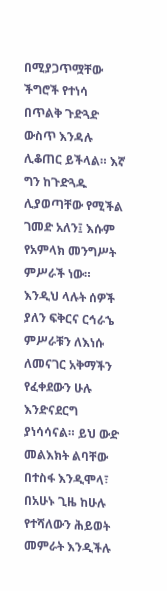በሚያጋጥሟቸው ችግሮች የተነሳ በጥልቅ ጉድጓድ ውስጥ እንዳሉ ሊቆጠር ይችላል። እኛ ግን ከጉድጓዱ ሊያወጣቸው የሚችል ገመድ አለን፤ እሱም የአምላክ መንግሥት ምሥራች ነው። እንዲህ ላሉት ሰዎች ያለን ፍቅርና ርኅራኄ ምሥራቹን ለእነሱ ለመናገር አቅማችን የፈቀደውን ሁሉ እንድናደርግ ያነሳሳናል። ይህ ውድ መልእክት ልባቸው በተስፋ እንዲሞላ፣ በአሁኑ ጊዜ ከሁሉ የተሻለውን ሕይወት መምራት እንዲችሉ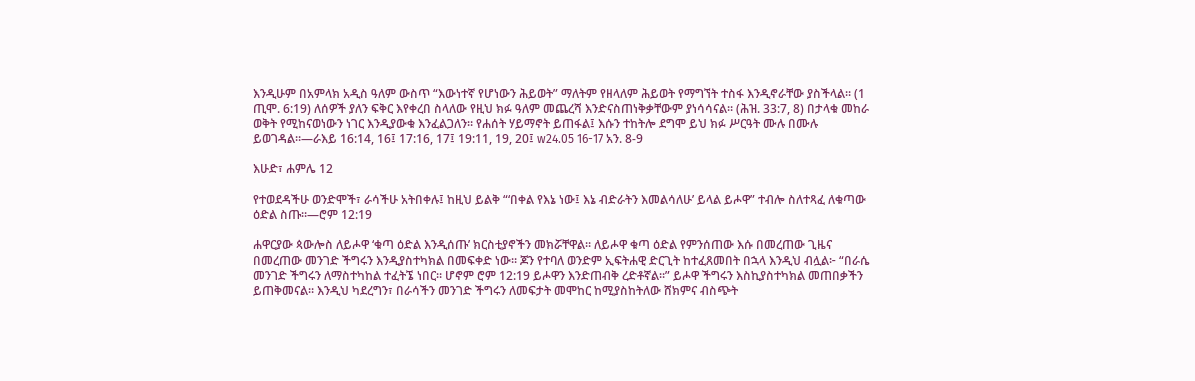እንዲሁም በአምላክ አዲስ ዓለም ውስጥ “እውነተኛ የሆነውን ሕይወት” ማለትም የዘላለም ሕይወት የማግኘት ተስፋ እንዲኖራቸው ያስችላል። (1 ጢሞ. 6:19) ለሰዎች ያለን ፍቅር እየቀረበ ስላለው የዚህ ክፉ ዓለም መጨረሻ እንድናስጠነቅቃቸውም ያነሳሳናል። (ሕዝ. 33:7, 8) በታላቁ መከራ ወቅት የሚከናወነውን ነገር እንዲያውቁ እንፈልጋለን። የሐሰት ሃይማኖት ይጠፋል፤ እሱን ተከትሎ ደግሞ ይህ ክፉ ሥርዓት ሙሉ በሙሉ ይወገዳል።—ራእይ 16:14, 16፤ 17:16, 17፤ 19:11, 19, 20፤ w24.05 16-17 አን. 8-9

እሁድ፣ ሐምሌ 12

የተወደዳችሁ ወንድሞች፣ ራሳችሁ አትበቀሉ፤ ከዚህ ይልቅ “‘በቀል የእኔ ነው፤ እኔ ብድራትን እመልሳለሁ’ ይላል ይሖዋ” ተብሎ ስለተጻፈ ለቁጣው ዕድል ስጡ።—ሮም 12:19

ሐዋርያው ጳውሎስ ለይሖዋ ‘ቁጣ ዕድል እንዲሰጡ’ ክርስቲያኖችን መክሯቸዋል። ለይሖዋ ቁጣ ዕድል የምንሰጠው እሱ በመረጠው ጊዜና በመረጠው መንገድ ችግሩን እንዲያስተካክል በመፍቀድ ነው። ጆን የተባለ ወንድም ኢፍትሐዊ ድርጊት ከተፈጸመበት በኋላ እንዲህ ብሏል፦ “በራሴ መንገድ ችግሩን ለማስተካከል ተፈትኜ ነበር። ሆኖም ሮም 12:19 ይሖዋን እንድጠብቅ ረድቶኛል።” ይሖዋ ችግሩን እስኪያስተካክል መጠበቃችን ይጠቅመናል። እንዲህ ካደረግን፣ በራሳችን መንገድ ችግሩን ለመፍታት መሞከር ከሚያስከትለው ሸክምና ብስጭት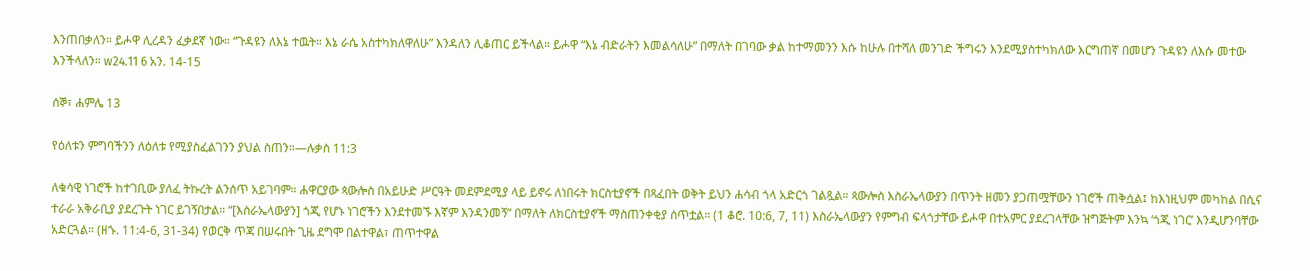እንጠበቃለን። ይሖዋ ሊረዳን ፈቃደኛ ነው። “ጉዳዩን ለእኔ ተዉት። እኔ ራሴ አስተካክለዋለሁ” እንዳለን ሊቆጠር ይችላል። ይሖዋ “እኔ ብድራትን እመልሳለሁ” በማለት በገባው ቃል ከተማመንን እሱ ከሁሉ በተሻለ መንገድ ችግሩን እንደሚያስተካክለው እርግጠኛ በመሆን ጉዳዩን ለእሱ መተው እንችላለን። w24.11 6 አን. 14-15

ሰኞ፣ ሐምሌ 13

የዕለቱን ምግባችንን ለዕለቱ የሚያስፈልገንን ያህል ስጠን።—ሉቃስ 11:3

ለቁሳዊ ነገሮች ከተገቢው ያለፈ ትኩረት ልንሰጥ አይገባም። ሐዋርያው ጳውሎስ በአይሁድ ሥርዓት መደምደሚያ ላይ ይኖሩ ለነበሩት ክርስቲያኖች በጻፈበት ወቅት ይህን ሐሳብ ጎላ አድርጎ ገልጿል። ጳውሎስ እስራኤላውያን በጥንት ዘመን ያጋጠሟቸውን ነገሮች ጠቅሷል፤ ከእነዚህም መካከል በሲና ተራራ አቅራቢያ ያደረጉት ነገር ይገኝበታል። “[እስራኤላውያን] ጎጂ የሆኑ ነገሮችን እንደተመኙ እኛም እንዳንመኝ” በማለት ለክርስቲያኖች ማስጠንቀቂያ ሰጥቷል። (1 ቆሮ. 10:6, 7, 11) እስራኤላውያን የምግብ ፍላጎታቸው ይሖዋ በተአምር ያደረገላቸው ዝግጅትም እንኳ ‘ጎጂ ነገር’ እንዲሆንባቸው አድርጓል። (ዘኁ. 11:4-6, 31-34) የወርቅ ጥጃ በሠሩበት ጊዜ ደግሞ በልተዋል፣ ጠጥተዋል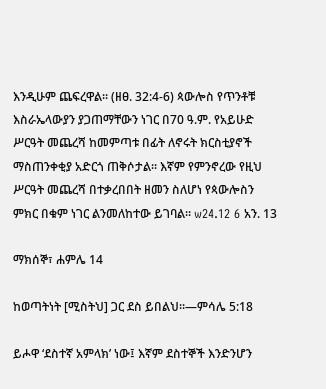እንዲሁም ጨፍረዋል። (ዘፀ. 32:4-6) ጳውሎስ የጥንቶቹ እስራኤላውያን ያጋጠማቸውን ነገር በ70 ዓ.ም. የአይሁድ ሥርዓት መጨረሻ ከመምጣቱ በፊት ለኖሩት ክርስቲያኖች ማስጠንቀቂያ አድርጎ ጠቅሶታል። እኛም የምንኖረው የዚህ ሥርዓት መጨረሻ በተቃረበበት ዘመን ስለሆነ የጳውሎስን ምክር በቁም ነገር ልንመለከተው ይገባል። w24.12 6 አን. 13

ማክሰኞ፣ ሐምሌ 14

ከወጣትነት [ሚስትህ] ጋር ደስ ይበልህ።—ምሳሌ 5:18

ይሖዋ ‘ደስተኛ አምላክ’ ነው፤ እኛም ደስተኞች እንድንሆን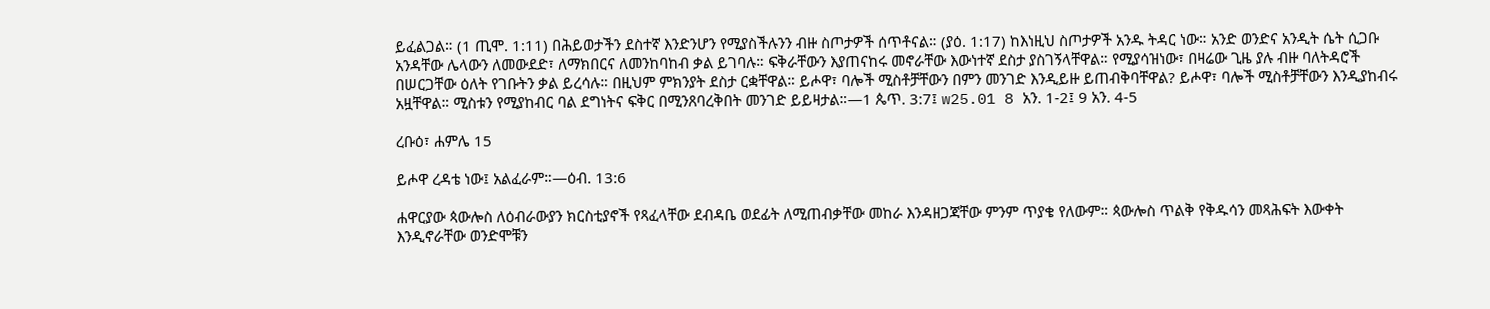ይፈልጋል። (1 ጢሞ. 1:11) በሕይወታችን ደስተኛ እንድንሆን የሚያስችሉንን ብዙ ስጦታዎች ሰጥቶናል። (ያዕ. 1:17) ከእነዚህ ስጦታዎች አንዱ ትዳር ነው። አንድ ወንድና አንዲት ሴት ሲጋቡ አንዳቸው ሌላውን ለመውደድ፣ ለማክበርና ለመንከባከብ ቃል ይገባሉ። ፍቅራቸውን እያጠናከሩ መኖራቸው እውነተኛ ደስታ ያስገኝላቸዋል። የሚያሳዝነው፣ በዛሬው ጊዜ ያሉ ብዙ ባለትዳሮች በሠርጋቸው ዕለት የገቡትን ቃል ይረሳሉ። በዚህም ምክንያት ደስታ ርቋቸዋል። ይሖዋ፣ ባሎች ሚስቶቻቸውን በምን መንገድ እንዲይዙ ይጠብቅባቸዋል? ይሖዋ፣ ባሎች ሚስቶቻቸውን እንዲያከብሩ አዟቸዋል። ሚስቱን የሚያከብር ባል ደግነትና ፍቅር በሚንጸባረቅበት መንገድ ይይዛታል።—1 ጴጥ. 3:7፤ w25.01 8 አን. 1-2፤ 9 አን. 4-5

ረቡዕ፣ ሐምሌ 15

ይሖዋ ረዳቴ ነው፤ አልፈራም።—ዕብ. 13:6

ሐዋርያው ጳውሎስ ለዕብራውያን ክርስቲያኖች የጻፈላቸው ደብዳቤ ወደፊት ለሚጠብቃቸው መከራ እንዳዘጋጃቸው ምንም ጥያቄ የለውም። ጳውሎስ ጥልቅ የቅዱሳን መጻሕፍት እውቀት እንዲኖራቸው ወንድሞቹን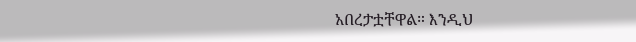አበረታቷቸዋል። እንዲህ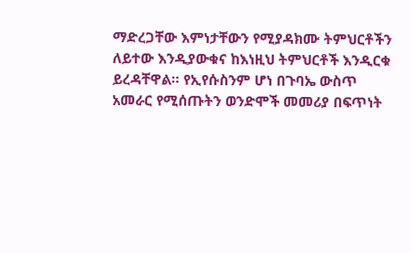ማድረጋቸው እምነታቸውን የሚያዳክሙ ትምህርቶችን ለይተው እንዲያውቁና ከእነዚህ ትምህርቶች እንዲርቁ ይረዳቸዋል። የኢየሱስንም ሆነ በጉባኤ ውስጥ አመራር የሚሰጡትን ወንድሞች መመሪያ በፍጥነት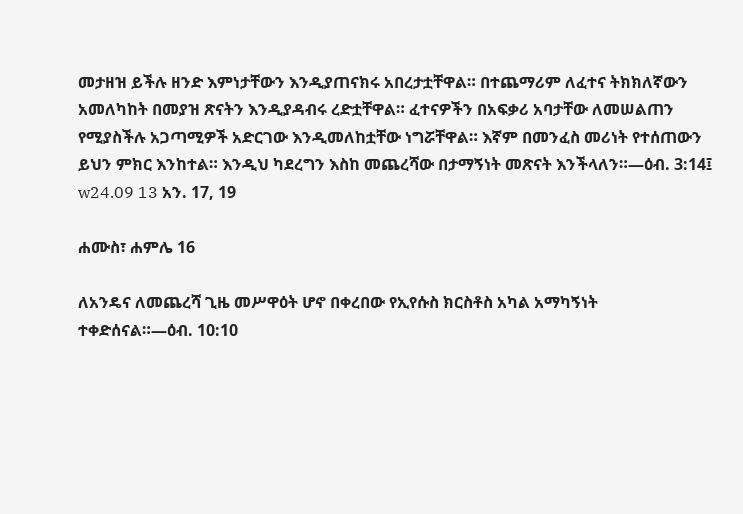መታዘዝ ይችሉ ዘንድ እምነታቸውን እንዲያጠናክሩ አበረታቷቸዋል። በተጨማሪም ለፈተና ትክክለኛውን አመለካከት በመያዝ ጽናትን እንዲያዳብሩ ረድቷቸዋል። ፈተናዎችን በአፍቃሪ አባታቸው ለመሠልጠን የሚያስችሉ አጋጣሚዎች አድርገው እንዲመለከቷቸው ነግሯቸዋል። እኛም በመንፈስ መሪነት የተሰጠውን ይህን ምክር እንከተል። እንዲህ ካደረግን እስከ መጨረሻው በታማኝነት መጽናት እንችላለን።—ዕብ. 3:14፤ w24.09 13 አን. 17, 19

ሐሙስ፣ ሐምሌ 16

ለአንዴና ለመጨረሻ ጊዜ መሥዋዕት ሆኖ በቀረበው የኢየሱስ ክርስቶስ አካል አማካኝነት ተቀድሰናል።—ዕብ. 10:10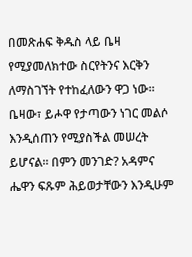በመጽሐፍ ቅዱስ ላይ ቤዛ የሚያመለክተው ስርየትንና እርቅን ለማስገኘት የተከፈለውን ዋጋ ነው። ቤዛው፣ ይሖዋ የታጣውን ነገር መልሶ እንዲሰጠን የሚያስችል መሠረት ይሆናል። በምን መንገድ? አዳምና ሔዋን ፍጹም ሕይወታቸውን እንዲሁም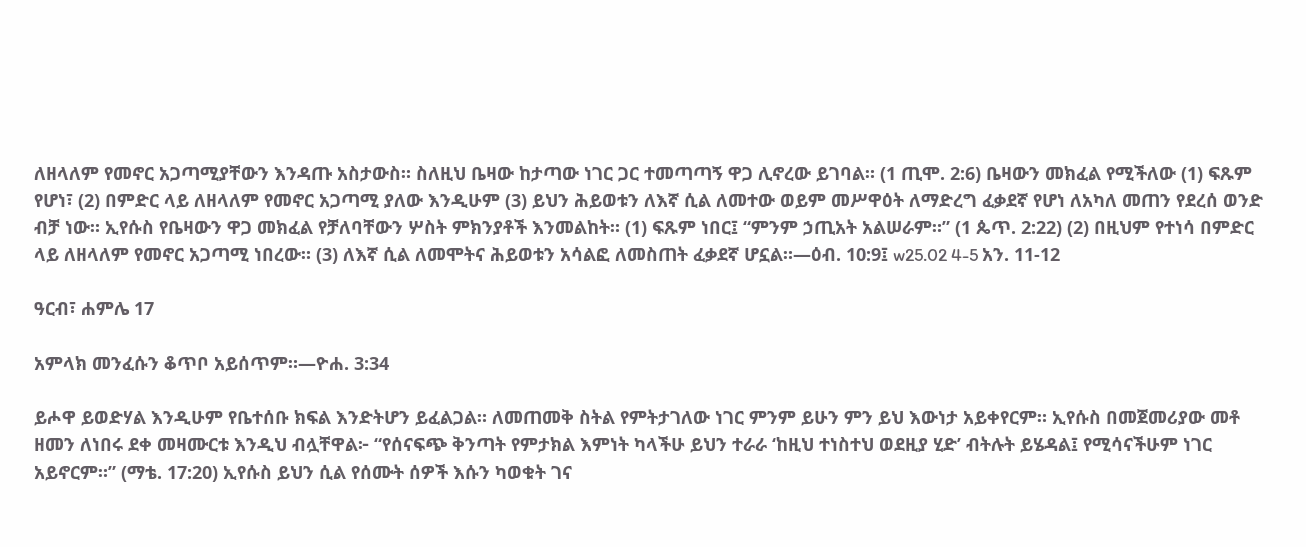ለዘላለም የመኖር አጋጣሚያቸውን እንዳጡ አስታውስ። ስለዚህ ቤዛው ከታጣው ነገር ጋር ተመጣጣኝ ዋጋ ሊኖረው ይገባል። (1 ጢሞ. 2:6) ቤዛውን መክፈል የሚችለው (1) ፍጹም የሆነ፣ (2) በምድር ላይ ለዘላለም የመኖር አጋጣሚ ያለው እንዲሁም (3) ይህን ሕይወቱን ለእኛ ሲል ለመተው ወይም መሥዋዕት ለማድረግ ፈቃደኛ የሆነ ለአካለ መጠን የደረሰ ወንድ ብቻ ነው። ኢየሱስ የቤዛውን ዋጋ መክፈል የቻለባቸውን ሦስት ምክንያቶች እንመልከት። (1) ፍጹም ነበር፤ “ምንም ኃጢአት አልሠራም።” (1 ጴጥ. 2:22) (2) በዚህም የተነሳ በምድር ላይ ለዘላለም የመኖር አጋጣሚ ነበረው። (3) ለእኛ ሲል ለመሞትና ሕይወቱን አሳልፎ ለመስጠት ፈቃደኛ ሆኗል።—ዕብ. 10:9፤ w25.02 4-5 አን. 11-12

ዓርብ፣ ሐምሌ 17

አምላክ መንፈሱን ቆጥቦ አይሰጥም።—ዮሐ. 3:34

ይሖዋ ይወድሃል እንዲሁም የቤተሰቡ ክፍል እንድትሆን ይፈልጋል። ለመጠመቅ ስትል የምትታገለው ነገር ምንም ይሁን ምን ይህ እውነታ አይቀየርም። ኢየሱስ በመጀመሪያው መቶ ዘመን ለነበሩ ደቀ መዛሙርቱ እንዲህ ብሏቸዋል፦ “የሰናፍጭ ቅንጣት የምታክል እምነት ካላችሁ ይህን ተራራ ‘ከዚህ ተነስተህ ወደዚያ ሂድ’ ብትሉት ይሄዳል፤ የሚሳናችሁም ነገር አይኖርም።” (ማቴ. 17:20) ኢየሱስ ይህን ሲል የሰሙት ሰዎች እሱን ካወቁት ገና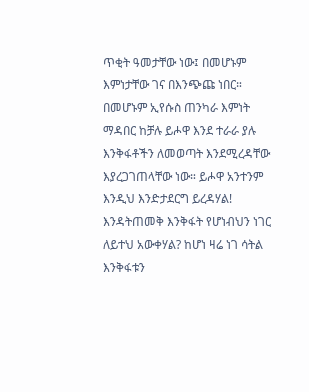ጥቂት ዓመታቸው ነው፤ በመሆኑም እምነታቸው ገና በእንጭጩ ነበር። በመሆኑም ኢየሱስ ጠንካራ እምነት ማዳበር ከቻሉ ይሖዋ እንደ ተራራ ያሉ እንቅፋቶችን ለመወጣት እንደሚረዳቸው እያረጋገጠላቸው ነው። ይሖዋ አንተንም እንዲህ እንድታደርግ ይረዳሃል! እንዳትጠመቅ እንቅፋት የሆነብህን ነገር ለይተህ አውቀሃል? ከሆነ ዛሬ ነገ ሳትል እንቅፋቱን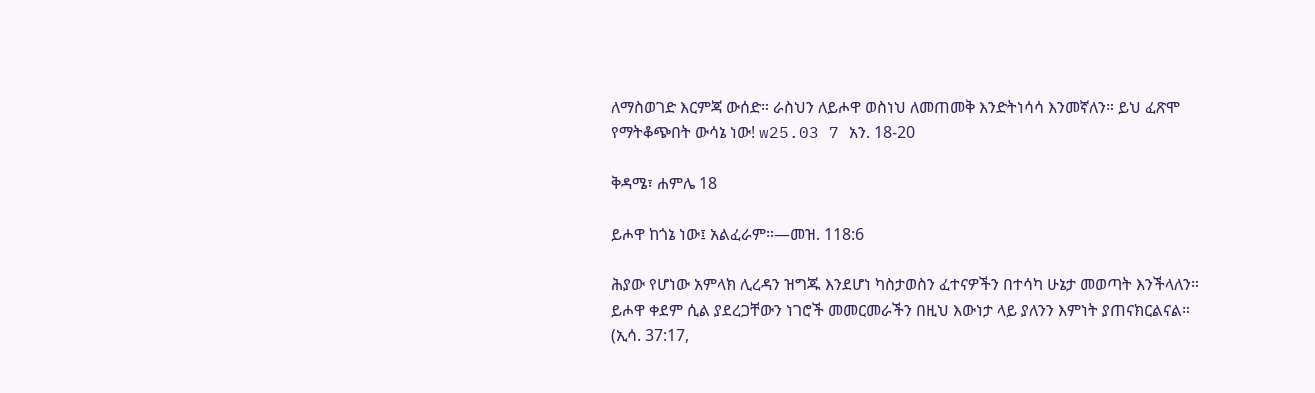ለማስወገድ እርምጃ ውሰድ። ራስህን ለይሖዋ ወስነህ ለመጠመቅ እንድትነሳሳ እንመኛለን። ይህ ፈጽሞ የማትቆጭበት ውሳኔ ነው! w25.03 7 አን. 18-20

ቅዳሜ፣ ሐምሌ 18

ይሖዋ ከጎኔ ነው፤ አልፈራም።—መዝ. 118:6

ሕያው የሆነው አምላክ ሊረዳን ዝግጁ እንደሆነ ካስታወስን ፈተናዎችን በተሳካ ሁኔታ መወጣት እንችላለን። ይሖዋ ቀደም ሲል ያደረጋቸውን ነገሮች መመርመራችን በዚህ እውነታ ላይ ያለንን እምነት ያጠናክርልናል። (ኢሳ. 37:17,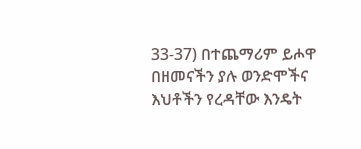33-37) በተጨማሪም ይሖዋ በዘመናችን ያሉ ወንድሞችና እህቶችን የረዳቸው እንዴት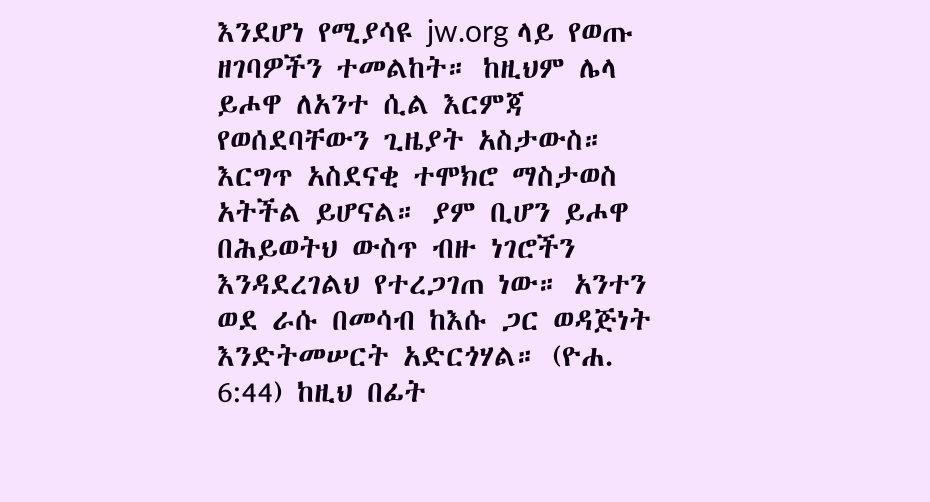እንደሆነ የሚያሳዩ jw.org ላይ የወጡ ዘገባዎችን ተመልከት። ከዚህም ሌላ ይሖዋ ለአንተ ሲል እርምጃ የወሰደባቸውን ጊዜያት አስታውስ። እርግጥ አስደናቂ ተሞክሮ ማስታወስ አትችል ይሆናል። ያም ቢሆን ይሖዋ በሕይወትህ ውስጥ ብዙ ነገሮችን እንዳደረገልህ የተረጋገጠ ነው። አንተን ወደ ራሱ በመሳብ ከእሱ ጋር ወዳጅነት እንድትመሠርት አድርጎሃል። (ዮሐ. 6:44) ከዚህ በፊት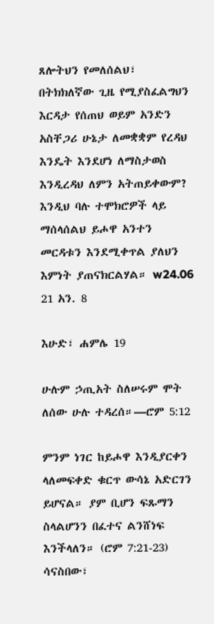ጸሎትህን የመለሰልህ፣ በትክክለኛው ጊዜ የሚያስፈልግህን እርዳታ የሰጠህ ወይም አንድን አስቸጋሪ ሁኔታ ለመቋቋም የረዳህ እንዴት እንደሆነ ለማስታወስ እንዲረዳህ ለምን አትጠይቀውም? እንዲህ ባሉ ተሞክሮዎች ላይ ማሰላሰልህ ይሖዋ አንተን መርዳቱን እንደሚቀጥል ያለህን እምነት ያጠናክርልሃል። w24.06 21 አን. 8

እሁድ፣ ሐምሌ 19

ሁሉም ኃጢአት ስለሠሩም ሞት ለሰው ሁሉ ተዳረሰ።—ሮም 5:12

ምንም ነገር ከይሖዋ እንዲያርቀን ላለመፍቀድ ቁርጥ ውሳኔ አድርገን ይሆናል። ያም ቢሆን ፍጹማን ስላልሆንን በፈተና ልንሸነፍ እንችላለን። (ሮም 7:21-23) ሳናስበው፣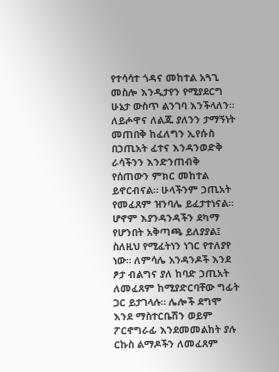የተሳሳተ ጎዳና መከተል አጓጊ መስሎ እንዲታየን የሚያደርግ ሁኔታ ውስጥ ልንገባ እንችላለን። ለይሖዋና ለልጁ ያለንን ታማኝነት መጠበቅ ከፈለግን ኢየሱስ በኃጢአት ፈተና እንዳንወድቅ ራሳችንን እንድንጠብቅ የሰጠውን ምክር መከተል ይኖርብናል። ሁላችንም ኃጢአት የመፈጸም ዝንባሌ ይፈታተነናል። ሆኖም እያንዳንዳችን ደካማ የሆንበት አቅጣጫ ይለያያል፤ ስለዚህ የሚፈትነን ነገር የተለያየ ነው። ለምሳሌ አንዳንዶች እንደ ፆታ ብልግና ያለ ከባድ ኃጢአት ለመፈጸም ከሚያድርባቸው ግፊት ጋር ይታገላሉ። ሌሎች ደግሞ እንደ ማስተርቤሽን ወይም ፖርኖግራፊ እንደመመልከት ያሉ ርኩስ ልማዶችን ለመፈጸም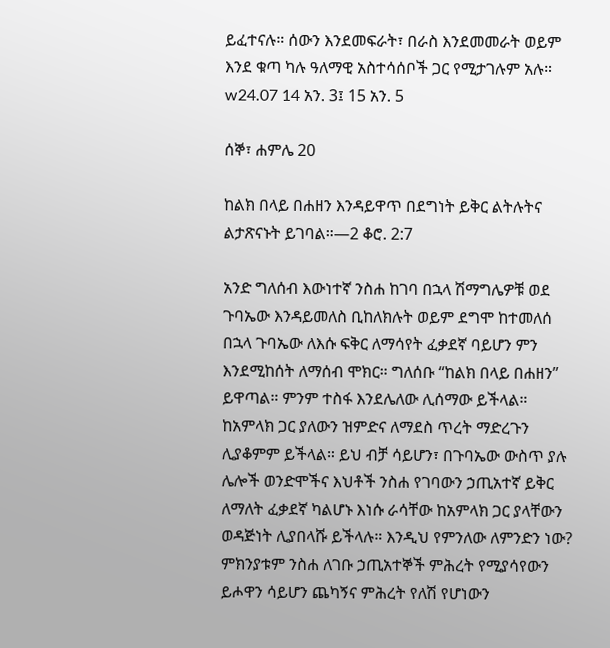ይፈተናሉ። ሰውን እንደመፍራት፣ በራስ እንደመመራት ወይም እንደ ቁጣ ካሉ ዓለማዊ አስተሳሰቦች ጋር የሚታገሉም አሉ። w24.07 14 አን. 3፤ 15 አን. 5

ሰኞ፣ ሐምሌ 20

ከልክ በላይ በሐዘን እንዳይዋጥ በደግነት ይቅር ልትሉትና ልታጽናኑት ይገባል።—2 ቆሮ. 2:7

አንድ ግለሰብ እውነተኛ ንስሐ ከገባ በኋላ ሽማግሌዎቹ ወደ ጉባኤው እንዳይመለስ ቢከለክሉት ወይም ደግሞ ከተመለሰ በኋላ ጉባኤው ለእሱ ፍቅር ለማሳየት ፈቃደኛ ባይሆን ምን እንደሚከሰት ለማሰብ ሞክር። ግለሰቡ “ከልክ በላይ በሐዘን” ይዋጣል። ምንም ተስፋ እንደሌለው ሊሰማው ይችላል። ከአምላክ ጋር ያለውን ዝምድና ለማደስ ጥረት ማድረጉን ሊያቆምም ይችላል። ይህ ብቻ ሳይሆን፣ በጉባኤው ውስጥ ያሉ ሌሎች ወንድሞችና እህቶች ንስሐ የገባውን ኃጢአተኛ ይቅር ለማለት ፈቃደኛ ካልሆኑ እነሱ ራሳቸው ከአምላክ ጋር ያላቸውን ወዳጅነት ሊያበላሹ ይችላሉ። እንዲህ የምንለው ለምንድን ነው? ምክንያቱም ንስሐ ለገቡ ኃጢአተኞች ምሕረት የሚያሳየውን ይሖዋን ሳይሆን ጨካኝና ምሕረት የለሽ የሆነውን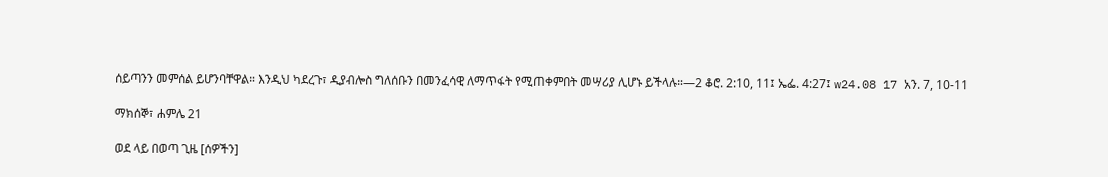ሰይጣንን መምሰል ይሆንባቸዋል። እንዲህ ካደረጉ፣ ዲያብሎስ ግለሰቡን በመንፈሳዊ ለማጥፋት የሚጠቀምበት መሣሪያ ሊሆኑ ይችላሉ።—2 ቆሮ. 2:10, 11፤ ኤፌ. 4:27፤ w24.08 17 አን. 7, 10-11

ማክሰኞ፣ ሐምሌ 21

ወደ ላይ በወጣ ጊዜ [ሰዎችን]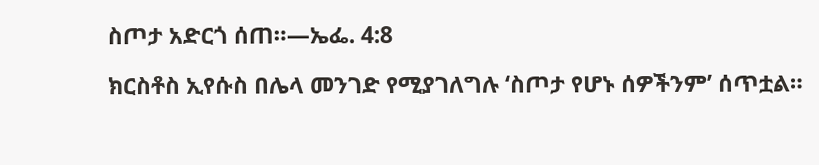ስጦታ አድርጎ ሰጠ።—ኤፌ. 4:8

ክርስቶስ ኢየሱስ በሌላ መንገድ የሚያገለግሉ ‘ስጦታ የሆኑ ሰዎችንም’ ሰጥቷል።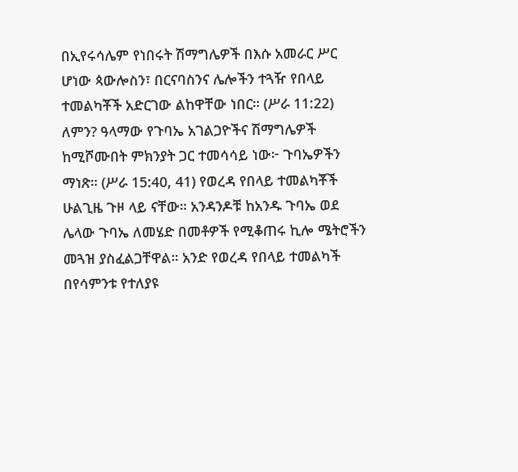በኢየሩሳሌም የነበሩት ሽማግሌዎች በእሱ አመራር ሥር ሆነው ጳውሎስን፣ በርናባስንና ሌሎችን ተጓዥ የበላይ ተመልካቾች አድርገው ልከዋቸው ነበር። (ሥራ 11:22) ለምን? ዓላማው የጉባኤ አገልጋዮችና ሽማግሌዎች ከሚሾሙበት ምክንያት ጋር ተመሳሳይ ነው፦ ጉባኤዎችን ማነጽ። (ሥራ 15:40, 41) የወረዳ የበላይ ተመልካቾች ሁልጊዜ ጉዞ ላይ ናቸው። አንዳንዶቹ ከአንዱ ጉባኤ ወደ ሌላው ጉባኤ ለመሄድ በመቶዎች የሚቆጠሩ ኪሎ ሜትሮችን መጓዝ ያስፈልጋቸዋል። አንድ የወረዳ የበላይ ተመልካች በየሳምንቱ የተለያዩ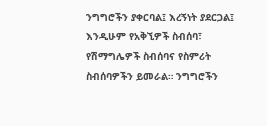ንግግሮችን ያቀርባል፤ እረኝነት ያደርጋል፤ እንዲሁም የአቅኚዎች ስብሰባ፣ የሽማግሌዎች ስብሰባና የስምሪት ስብሰባዎችን ይመራል። ንግግሮችን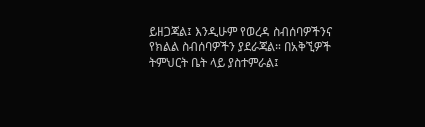ይዘጋጃል፤ እንዲሁም የወረዳ ስብሰባዎችንና የክልል ስብሰባዎችን ያደራጃል። በአቅኚዎች ትምህርት ቤት ላይ ያስተምራል፤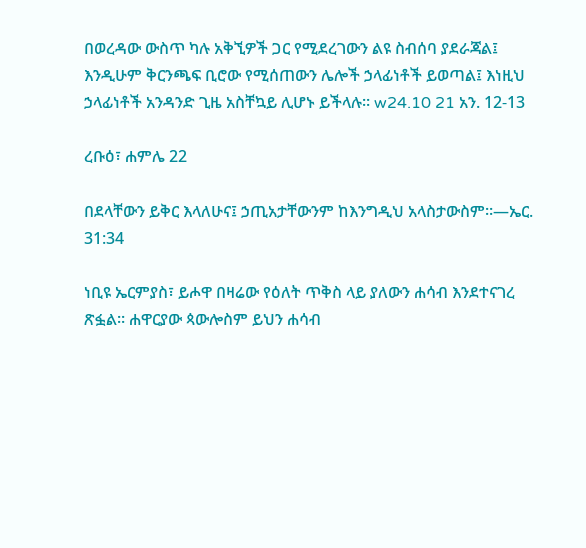በወረዳው ውስጥ ካሉ አቅኚዎች ጋር የሚደረገውን ልዩ ስብሰባ ያደራጃል፤ እንዲሁም ቅርንጫፍ ቢሮው የሚሰጠውን ሌሎች ኃላፊነቶች ይወጣል፤ እነዚህ ኃላፊነቶች አንዳንድ ጊዜ አስቸኳይ ሊሆኑ ይችላሉ። w24.10 21 አን. 12-13

ረቡዕ፣ ሐምሌ 22

በደላቸውን ይቅር እላለሁና፤ ኃጢአታቸውንም ከእንግዲህ አላስታውስም።—ኤር. 31:34

ነቢዩ ኤርምያስ፣ ይሖዋ በዛሬው የዕለት ጥቅስ ላይ ያለውን ሐሳብ እንደተናገረ ጽፏል። ሐዋርያው ጳውሎስም ይህን ሐሳብ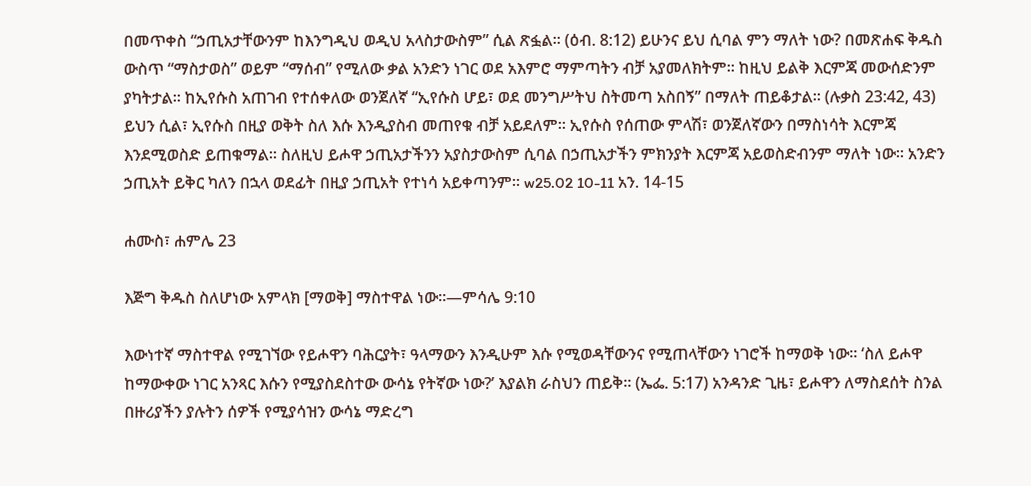በመጥቀስ “ኃጢአታቸውንም ከእንግዲህ ወዲህ አላስታውስም” ሲል ጽፏል። (ዕብ. 8:12) ይሁንና ይህ ሲባል ምን ማለት ነው? በመጽሐፍ ቅዱስ ውስጥ “ማስታወስ” ወይም “ማሰብ” የሚለው ቃል አንድን ነገር ወደ አእምሮ ማምጣትን ብቻ አያመለክትም። ከዚህ ይልቅ እርምጃ መውሰድንም ያካትታል። ከኢየሱስ አጠገብ የተሰቀለው ወንጀለኛ “ኢየሱስ ሆይ፣ ወደ መንግሥትህ ስትመጣ አስበኝ” በማለት ጠይቆታል። (ሉቃስ 23:42, 43) ይህን ሲል፣ ኢየሱስ በዚያ ወቅት ስለ እሱ እንዲያስብ መጠየቁ ብቻ አይደለም። ኢየሱስ የሰጠው ምላሽ፣ ወንጀለኛውን በማስነሳት እርምጃ እንደሚወስድ ይጠቁማል። ስለዚህ ይሖዋ ኃጢአታችንን አያስታውስም ሲባል በኃጢአታችን ምክንያት እርምጃ አይወስድብንም ማለት ነው። አንድን ኃጢአት ይቅር ካለን በኋላ ወደፊት በዚያ ኃጢአት የተነሳ አይቀጣንም። w25.02 10-11 አን. 14-15

ሐሙስ፣ ሐምሌ 23

እጅግ ቅዱስ ስለሆነው አምላክ [ማወቅ] ማስተዋል ነው።—ምሳሌ 9:10

እውነተኛ ማስተዋል የሚገኘው የይሖዋን ባሕርያት፣ ዓላማውን እንዲሁም እሱ የሚወዳቸውንና የሚጠላቸውን ነገሮች ከማወቅ ነው። ‘ስለ ይሖዋ ከማውቀው ነገር አንጻር እሱን የሚያስደስተው ውሳኔ የትኛው ነው?’ እያልክ ራስህን ጠይቅ። (ኤፌ. 5:17) አንዳንድ ጊዜ፣ ይሖዋን ለማስደሰት ስንል በዙሪያችን ያሉትን ሰዎች የሚያሳዝን ውሳኔ ማድረግ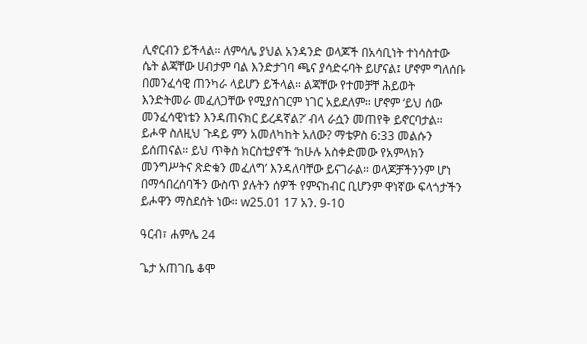ሊኖርብን ይችላል። ለምሳሌ ያህል አንዳንድ ወላጆች በአሳቢነት ተነሳስተው ሴት ልጃቸው ሀብታም ባል እንድታገባ ጫና ያሳድሩባት ይሆናል፤ ሆኖም ግለሰቡ በመንፈሳዊ ጠንካራ ላይሆን ይችላል። ልጃቸው የተመቻቸ ሕይወት እንድትመራ መፈለጋቸው የሚያስገርም ነገር አይደለም። ሆኖም ‘ይህ ሰው መንፈሳዊነቴን እንዳጠናክር ይረዳኛል?’ ብላ ራሷን መጠየቅ ይኖርባታል። ይሖዋ ስለዚህ ጉዳይ ምን አመለካከት አለው? ማቴዎስ 6:33 መልሱን ይሰጠናል። ይህ ጥቅስ ክርስቲያኖች ‘ከሁሉ አስቀድመው የአምላክን መንግሥትና ጽድቁን መፈለግ’ እንዳለባቸው ይናገራል። ወላጆቻችንንም ሆነ በማኅበረሰባችን ውስጥ ያሉትን ሰዎች የምናከብር ቢሆንም ዋነኛው ፍላጎታችን ይሖዋን ማስደሰት ነው። w25.01 17 አን. 9-10

ዓርብ፣ ሐምሌ 24

ጌታ አጠገቤ ቆሞ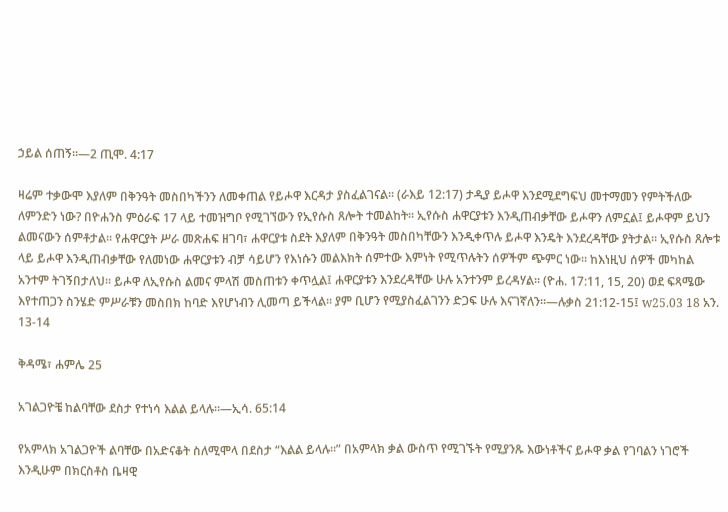ኃይል ሰጠኝ።—2 ጢሞ. 4:17

ዛሬም ተቃውሞ እያለም በቅንዓት መስበካችንን ለመቀጠል የይሖዋ እርዳታ ያስፈልገናል። (ራእይ 12:17) ታዲያ ይሖዋ እንደሚደግፍህ መተማመን የምትችለው ለምንድን ነው? በዮሐንስ ምዕራፍ 17 ላይ ተመዝግቦ የሚገኘውን የኢየሱስ ጸሎት ተመልከት። ኢየሱስ ሐዋርያቱን እንዲጠብቃቸው ይሖዋን ለምኗል፤ ይሖዋም ይህን ልመናውን ሰምቶታል። የሐዋርያት ሥራ መጽሐፍ ዘገባ፣ ሐዋርያቱ ስደት እያለም በቅንዓት መስበካቸውን እንዲቀጥሉ ይሖዋ እንዴት እንደረዳቸው ያትታል። ኢየሱስ ጸሎቱ ላይ ይሖዋ እንዲጠብቃቸው የለመነው ሐዋርያቱን ብቻ ሳይሆን የእነሱን መልእክት ሰምተው እምነት የሚጥሉትን ሰዎችም ጭምር ነው። ከእነዚህ ሰዎች መካከል አንተም ትገኝበታለህ። ይሖዋ ለኢየሱስ ልመና ምላሽ መስጠቱን ቀጥሏል፤ ሐዋርያቱን እንደረዳቸው ሁሉ አንተንም ይረዳሃል። (ዮሐ. 17:11, 15, 20) ወደ ፍጻሜው እየተጠጋን ስንሄድ ምሥራቹን መስበክ ከባድ እየሆነብን ሊመጣ ይችላል። ያም ቢሆን የሚያስፈልገንን ድጋፍ ሁሉ እናገኛለን።—ሉቃስ 21:12-15፤ w25.03 18 አን. 13-14

ቅዳሜ፣ ሐምሌ 25

አገልጋዮቼ ከልባቸው ደስታ የተነሳ እልል ይላሉ።—ኢሳ. 65:14

የአምላክ አገልጋዮች ልባቸው በአድናቆት ስለሚሞላ በደስታ “እልል ይላሉ።” በአምላክ ቃል ውስጥ የሚገኙት የሚያንጹ እውነቶችና ይሖዋ ቃል የገባልን ነገሮች እንዲሁም በክርስቶስ ቤዛዊ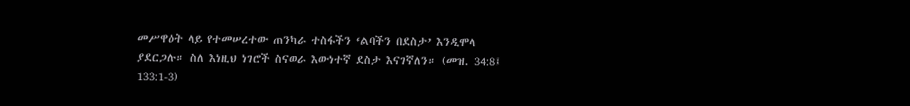መሥዋዕት ላይ የተመሠረተው ጠንካራ ተስፋችን ‘ልባችን በደስታ’ እንዲሞላ ያደርጋሉ። ስለ እነዚህ ነገሮች ስናወራ እውነተኛ ደስታ እናገኛለን። (መዝ. 34:8፤ 133:1-3)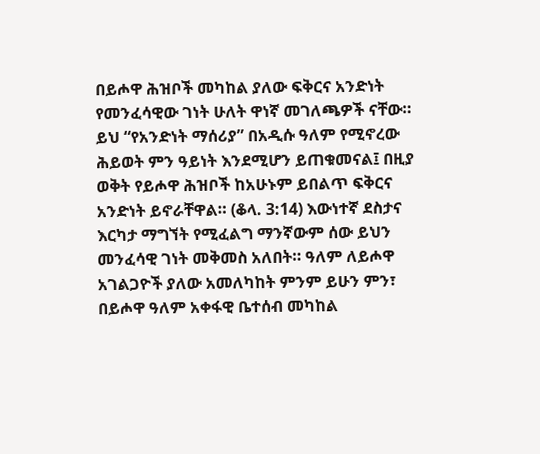በይሖዋ ሕዝቦች መካከል ያለው ፍቅርና አንድነት የመንፈሳዊው ገነት ሁለት ዋነኛ መገለጫዎች ናቸው። ይህ “የአንድነት ማሰሪያ” በአዲሱ ዓለም የሚኖረው ሕይወት ምን ዓይነት እንደሚሆን ይጠቁመናል፤ በዚያ ወቅት የይሖዋ ሕዝቦች ከአሁኑም ይበልጥ ፍቅርና አንድነት ይኖራቸዋል። (ቆላ. 3:14) እውነተኛ ደስታና እርካታ ማግኘት የሚፈልግ ማንኛውም ሰው ይህን መንፈሳዊ ገነት መቅመስ አለበት። ዓለም ለይሖዋ አገልጋዮች ያለው አመለካከት ምንም ይሁን ምን፣ በይሖዋ ዓለም አቀፋዊ ቤተሰብ መካከል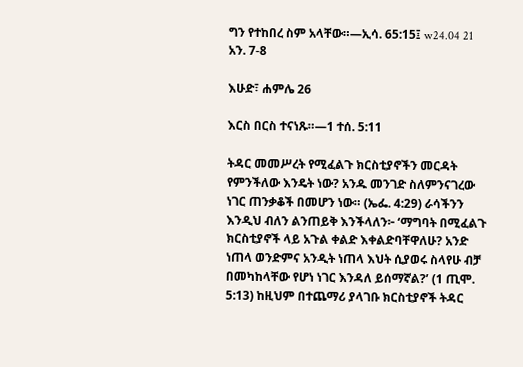ግን የተከበረ ስም አላቸው።—ኢሳ. 65:15፤ w24.04 21 አን. 7-8

እሁድ፣ ሐምሌ 26

እርስ በርስ ተናነጹ።—1 ተሰ. 5:11

ትዳር መመሥረት የሚፈልጉ ክርስቲያኖችን መርዳት የምንችለው እንዴት ነው? አንዱ መንገድ ስለምንናገረው ነገር ጠንቃቆች በመሆን ነው። (ኤፌ. 4:29) ራሳችንን እንዲህ ብለን ልንጠይቅ እንችላለን፦ ‘ማግባት በሚፈልጉ ክርስቲያኖች ላይ አጉል ቀልድ እቀልድባቸዋለሁ? አንድ ነጠላ ወንድምና አንዲት ነጠላ እህት ሲያወሩ ስላየሁ ብቻ በመካከላቸው የሆነ ነገር እንዳለ ይሰማኛል?’ (1 ጢሞ. 5:13) ከዚህም በተጨማሪ ያላገቡ ክርስቲያኖች ትዳር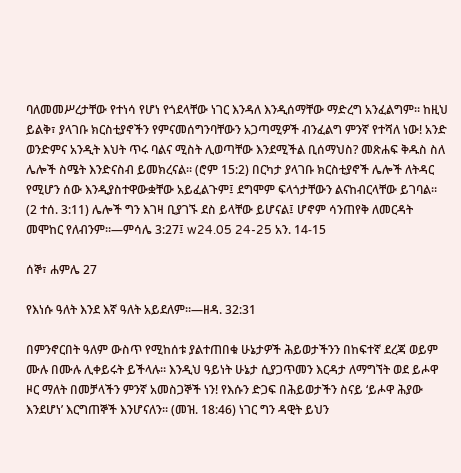ባለመመሥረታቸው የተነሳ የሆነ የጎደላቸው ነገር እንዳለ እንዲሰማቸው ማድረግ አንፈልግም። ከዚህ ይልቅ፣ ያላገቡ ክርስቲያኖችን የምናመሰግንባቸውን አጋጣሚዎች ብንፈልግ ምንኛ የተሻለ ነው! አንድ ወንድምና አንዲት እህት ጥሩ ባልና ሚስት ሊወጣቸው እንደሚችል ቢሰማህስ? መጽሐፍ ቅዱስ ስለ ሌሎች ስሜት እንድናስብ ይመክረናል። (ሮም 15:2) በርካታ ያላገቡ ክርስቲያኖች ሌሎች ለትዳር የሚሆን ሰው እንዲያስተዋውቋቸው አይፈልጉም፤ ደግሞም ፍላጎታቸውን ልናከብርላቸው ይገባል። (2 ተሰ. 3:11) ሌሎች ግን እገዛ ቢያገኙ ደስ ይላቸው ይሆናል፤ ሆኖም ሳንጠየቅ ለመርዳት መሞከር የለብንም።—ምሳሌ 3:27፤ w24.05 24-25 አን. 14-15

ሰኞ፣ ሐምሌ 27

የእነሱ ዓለት እንደ እኛ ዓለት አይደለም።—ዘዳ. 32:31

በምንኖርበት ዓለም ውስጥ የሚከሰቱ ያልተጠበቁ ሁኔታዎች ሕይወታችንን በከፍተኛ ደረጃ ወይም ሙሉ በሙሉ ሊቀይሩት ይችላሉ። እንዲህ ዓይነት ሁኔታ ሲያጋጥመን እርዳታ ለማግኘት ወደ ይሖዋ ዞር ማለት በመቻላችን ምንኛ አመስጋኞች ነን! የእሱን ድጋፍ በሕይወታችን ስናይ ‘ይሖዋ ሕያው እንደሆነ’ እርግጠኞች እንሆናለን። (መዝ. 18:46) ነገር ግን ዳዊት ይህን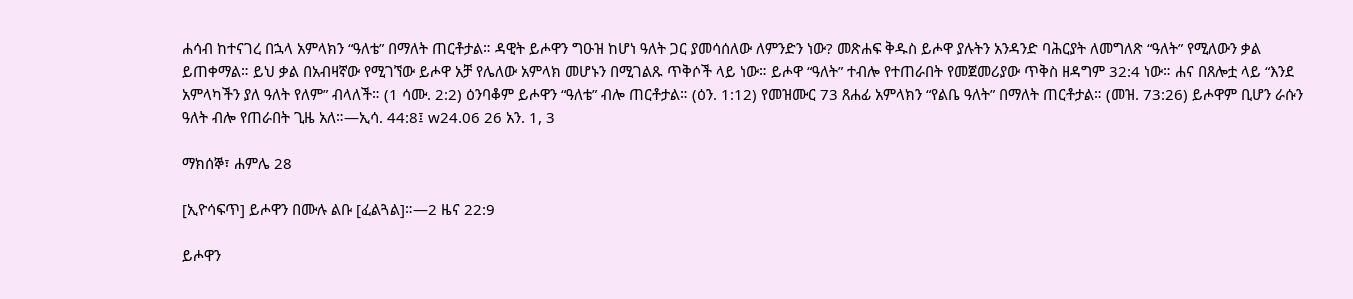ሐሳብ ከተናገረ በኋላ አምላክን “ዓለቴ” በማለት ጠርቶታል። ዳዊት ይሖዋን ግዑዝ ከሆነ ዓለት ጋር ያመሳሰለው ለምንድን ነው? መጽሐፍ ቅዱስ ይሖዋ ያሉትን አንዳንድ ባሕርያት ለመግለጽ “ዓለት” የሚለውን ቃል ይጠቀማል። ይህ ቃል በአብዛኛው የሚገኘው ይሖዋ አቻ የሌለው አምላክ መሆኑን በሚገልጹ ጥቅሶች ላይ ነው። ይሖዋ “ዓለት” ተብሎ የተጠራበት የመጀመሪያው ጥቅስ ዘዳግም 32:4 ነው። ሐና በጸሎቷ ላይ “እንደ አምላካችን ያለ ዓለት የለም” ብላለች። (1 ሳሙ. 2:2) ዕንባቆም ይሖዋን “ዓለቴ” ብሎ ጠርቶታል። (ዕን. 1:12) የመዝሙር 73 ጸሐፊ አምላክን “የልቤ ዓለት” በማለት ጠርቶታል። (መዝ. 73:26) ይሖዋም ቢሆን ራሱን ዓለት ብሎ የጠራበት ጊዜ አለ።—ኢሳ. 44:8፤ w24.06 26 አን. 1, 3

ማክሰኞ፣ ሐምሌ 28

[ኢዮሳፍጥ] ይሖዋን በሙሉ ልቡ [ፈልጓል]።—2 ዜና 22:9

ይሖዋን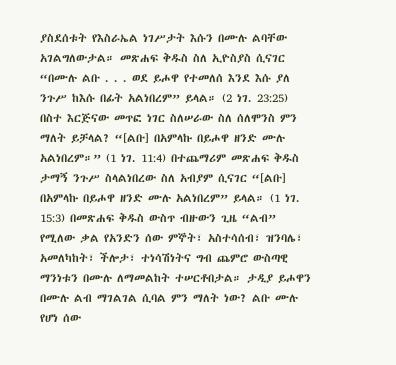ያስደሰቱት የእስራኤል ነገሥታት እሱን በሙሉ ልባቸው አገልግለውታል። መጽሐፍ ቅዱስ ስለ ኢዮስያስ ሲናገር “በሙሉ ልቡ . . . ወደ ይሖዋ የተመለሰ እንደ እሱ ያለ ንጉሥ ከእሱ በፊት አልነበረም” ይላል። (2 ነገ. 23:25) በስተ እርጅናው መጥፎ ነገር ስለሠራው ስለ ሰለሞንስ ምን ማለት ይቻላል? “[ልቡ] በአምላኩ በይሖዋ ዘንድ ሙሉ አልነበረም።” (1 ነገ. 11:4) በተጨማሪም መጽሐፍ ቅዱስ ታማኝ ንጉሥ ስላልነበረው ስለ አብያም ሲናገር “[ልቡ] በአምላኩ በይሖዋ ዘንድ ሙሉ አልነበረም” ይላል። (1 ነገ. 15:3) በመጽሐፍ ቅዱስ ውስጥ ብዙውን ጊዜ “ልብ” የሚለው ቃል የአንድን ሰው ምኞት፣ አስተሳሰብ፣ ዝንባሌ፣ አመለካከት፣ ችሎታ፣ ተነሳሽነትና ግብ ጨምሮ ውስጣዊ ማንነቱን በሙሉ ለማመልከት ተሠርቶበታል። ታዲያ ይሖዋን በሙሉ ልብ ማገልገል ሲባል ምን ማለት ነው? ልቡ ሙሉ የሆነ ሰው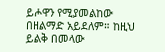ይሖዋን የሚያመልከው በዘልማድ አይደለም። ከዚህ ይልቅ በመላው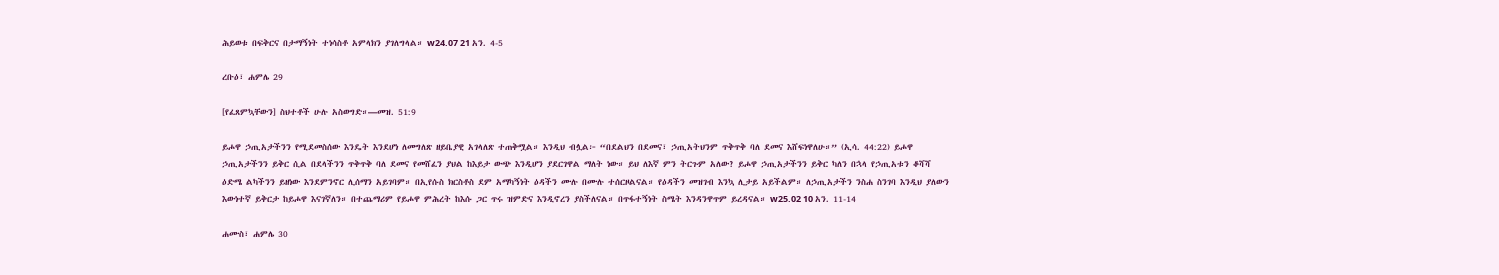ሕይወቱ በፍቅርና በታማኝነት ተነሳስቶ አምላክን ያገለግላል። w24.07 21 አን. 4-5

ረቡዕ፣ ሐምሌ 29

[የፈጸምኳቸውን] ስህተቶች ሁሉ አስወግድ።—መዝ. 51:9

ይሖዋ ኃጢአታችንን የሚደመስሰው እንዴት እንደሆነ ለመግለጽ ዘይቤያዊ አገላለጽ ተጠቅሟል። እንዲህ ብሏል፦ “በደልህን በደመና፣ ኃጢአትህንም ጥቅጥቅ ባለ ደመና እሸፍነዋለሁ።” (ኢሳ. 44:22) ይሖዋ ኃጢአታችንን ይቅር ሲል በደላችንን ጥቅጥቅ ባለ ደመና የመሸፈን ያህል ከእይታ ውጭ እንዲሆን ያደርገዋል ማለት ነው። ይህ ለእኛ ምን ትርጉም አለው? ይሖዋ ኃጢአታችንን ይቅር ካለን በኋላ የኃጢአቱን ቆሻሻ ዕድሜ ልካችንን ይዘነው እንደምንኖር ሊሰማን አይገባም። በኢየሱስ ክርስቶስ ደም አማካኝነት ዕዳችን ሙሉ በሙሉ ተሰርዞልናል። የዕዳችን መዝገብ እንኳ ሊታይ አይችልም። ለኃጢአታችን ንስሐ ስንገባ እንዲህ ያለውን እውነተኛ ይቅርታ ከይሖዋ እናገኛለን። በተጨማሪም የይሖዋ ምሕረት ከእሱ ጋር ጥሩ ዝምድና እንዲኖረን ያስችለናል። በጥፋተኝነት ስሜት እንዳንዋጥም ይረዳናል። w25.02 10 አን. 11-14

ሐሙስ፣ ሐምሌ 30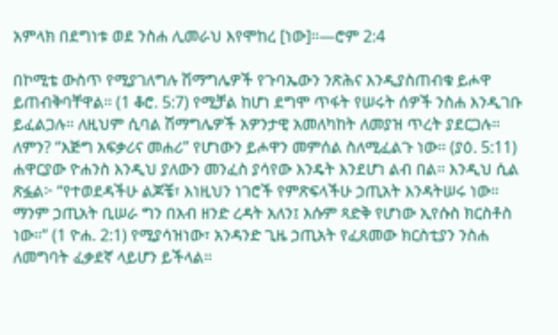አምላክ በደግነቱ ወደ ንስሐ ሊመራህ እየሞከረ [ነው]።—ሮም 2:4

በኮሚቴ ውስጥ የሚያገለግሉ ሽማግሌዎች የጉባኤውን ንጽሕና እንዲያስጠብቁ ይሖዋ ይጠብቅባቸዋል። (1 ቆሮ. 5:7) የሚቻል ከሆነ ደግሞ ጥፋት የሠሩት ሰዎች ንስሐ እንዲገቡ ይፈልጋሉ። ለዚህም ሲባል ሽማግሌዎች አዎንታዊ አመለካከት ለመያዝ ጥረት ያደርጋሉ። ለምን? “እጅግ አፍቃሪና መሐሪ” የሆነውን ይሖዋን መምሰል ስለሚፈልጉ ነው። (ያዕ. 5:11) ሐዋርያው ዮሐንስ እንዲህ ያለውን መንፈስ ያሳየው እንዴት እንደሆነ ልብ በል። እንዲህ ሲል ጽፏል፦ “የተወደዳችሁ ልጆቼ፣ እነዚህን ነገሮች የምጽፍላችሁ ኃጢአት እንዳትሠሩ ነው። ማንም ኃጢአት ቢሠራ ግን በአብ ዘንድ ረዳት አለን፤ እሱም ጻድቅ የሆነው ኢየሱስ ክርስቶስ ነው።” (1 ዮሐ. 2:1) የሚያሳዝነው፣ አንዳንድ ጊዜ ኃጢአት የፈጸመው ክርስቲያን ንስሐ ለመግባት ፈቃደኛ ላይሆን ይችላል።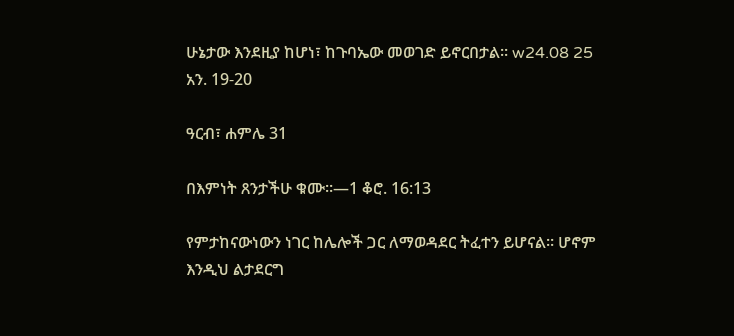ሁኔታው እንደዚያ ከሆነ፣ ከጉባኤው መወገድ ይኖርበታል። w24.08 25 አን. 19-20

ዓርብ፣ ሐምሌ 31

በእምነት ጸንታችሁ ቁሙ።—1 ቆሮ. 16:13

የምታከናውነውን ነገር ከሌሎች ጋር ለማወዳደር ትፈተን ይሆናል። ሆኖም እንዲህ ልታደርግ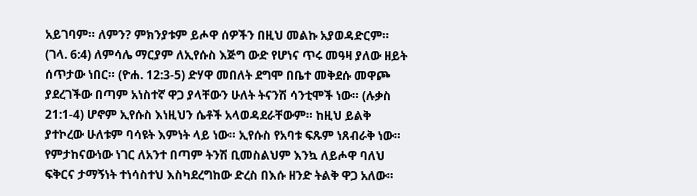አይገባም። ለምን? ምክንያቱም ይሖዋ ሰዎችን በዚህ መልኩ አያወዳድርም። (ገላ. 6:4) ለምሳሌ ማርያም ለኢየሱስ እጅግ ውድ የሆነና ጥሩ መዓዛ ያለው ዘይት ሰጥታው ነበር። (ዮሐ. 12:3-5) ድሃዋ መበለት ደግሞ በቤተ መቅደሱ መዋጮ ያደረገችው በጣም አነስተኛ ዋጋ ያላቸውን ሁለት ትናንሽ ሳንቲሞች ነው። (ሉቃስ 21:1-4) ሆኖም ኢየሱስ እነዚህን ሴቶች አላወዳደራቸውም። ከዚህ ይልቅ ያተኮረው ሁለቱም ባሳዩት እምነት ላይ ነው። ኢየሱስ የአባቱ ፍጹም ነጸብራቅ ነው። የምታከናውነው ነገር ለአንተ በጣም ትንሽ ቢመስልህም እንኳ ለይሖዋ ባለህ ፍቅርና ታማኝነት ተነሳስተህ እስካደረግከው ድረስ በእሱ ዘንድ ትልቅ ዋጋ አለው።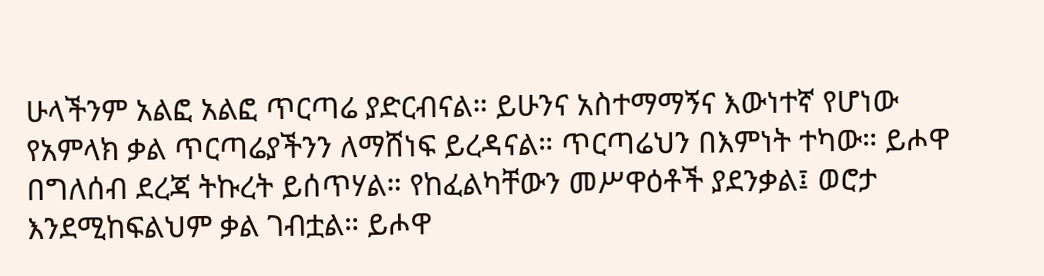ሁላችንም አልፎ አልፎ ጥርጣሬ ያድርብናል። ይሁንና አስተማማኝና እውነተኛ የሆነው የአምላክ ቃል ጥርጣሬያችንን ለማሸነፍ ይረዳናል። ጥርጣሬህን በእምነት ተካው። ይሖዋ በግለሰብ ደረጃ ትኩረት ይሰጥሃል። የከፈልካቸውን መሥዋዕቶች ያደንቃል፤ ወሮታ እንደሚከፍልህም ቃል ገብቷል። ይሖዋ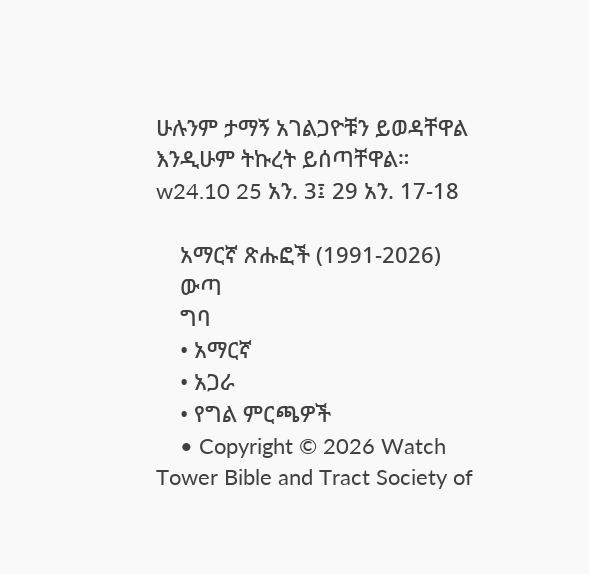ሁሉንም ታማኝ አገልጋዮቹን ይወዳቸዋል እንዲሁም ትኩረት ይሰጣቸዋል። w24.10 25 አን. 3፤ 29 አን. 17-18

    አማርኛ ጽሑፎች (1991-2026)
    ውጣ
    ግባ
    • አማርኛ
    • አጋራ
    • የግል ምርጫዎች
    • Copyright © 2026 Watch Tower Bible and Tract Society of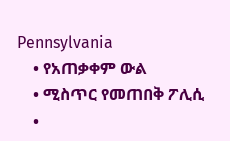Pennsylvania
    • የአጠቃቀም ውል
    • ሚስጥር የመጠበቅ ፖሊሲ
    •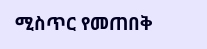ሚስጥር የመጠበቅ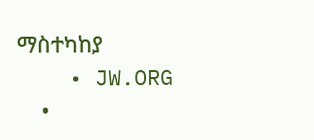ማስተካከያ
    • JW.ORG
    •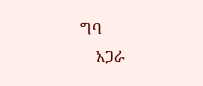ግባ
    አጋራ